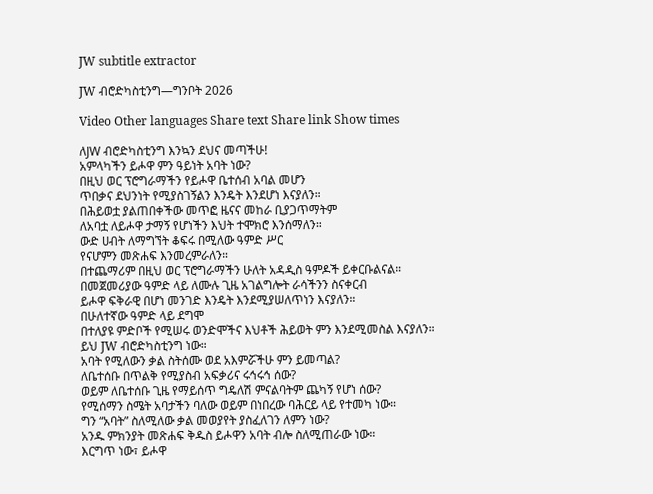JW subtitle extractor

JW ብሮድካስቲንግ—ግንቦት 2026

Video Other languages Share text Share link Show times

ለJW ብሮድካስቲንግ እንኳን ደህና መጣችሁ!
አምላካችን ይሖዋ ምን ዓይነት አባት ነው?
በዚህ ወር ፕሮግራማችን የይሖዋ ቤተሰብ አባል መሆን
ጥበቃና ደህንነት የሚያስገኝልን እንዴት እንደሆነ እናያለን።
በሕይወቷ ያልጠበቀችው መጥፎ ዜናና መከራ ቢያጋጥማትም
ለአባቷ ለይሖዋ ታማኝ የሆነችን እህት ተሞክሮ እንሰማለን።
ውድ ሀብት ለማግኘት ቆፍሩ በሚለው ዓምድ ሥር
የናሆምን መጽሐፍ እንመረምራለን።
በተጨማሪም በዚህ ወር ፕሮግራማችን ሁለት አዳዲስ ዓምዶች ይቀርቡልናል።
በመጀመሪያው ዓምድ ላይ ለሙሉ ጊዜ አገልግሎት ራሳችንን ስናቀርብ
ይሖዋ ፍቅራዊ በሆነ መንገድ እንዴት እንደሚያሠለጥነን እናያለን።
በሁለተኛው ዓምድ ላይ ደግሞ
በተለያዩ ምድቦች የሚሠሩ ወንድሞችና እህቶች ሕይወት ምን እንደሚመስል እናያለን።
ይህ JW ብሮድካስቲንግ ነው።
አባት የሚለውን ቃል ስትሰሙ ወደ አእምሯችሁ ምን ይመጣል?
ለቤተሰቡ በጥልቅ የሚያስብ አፍቃሪና ሩኅሩኅ ሰው?
ወይም ለቤተሰቡ ጊዜ የማይሰጥ ግዴለሽ ምናልባትም ጨካኝ የሆነ ሰው?
የሚሰማን ስሜት አባታችን ባለው ወይም በነበረው ባሕርይ ላይ የተመካ ነው።
ግን “አባት” ስለሚለው ቃል መወያየት ያስፈለገን ለምን ነው?
አንዱ ምክንያት መጽሐፍ ቅዱስ ይሖዋን አባት ብሎ ስለሚጠራው ነው።
እርግጥ ነው፣ ይሖዋ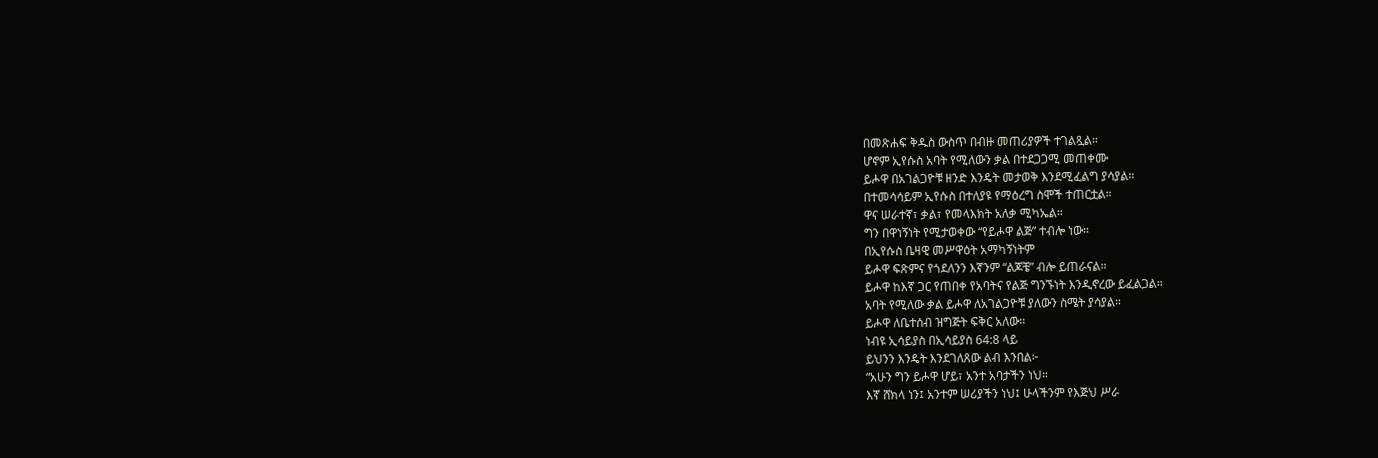በመጽሐፍ ቅዱስ ውስጥ በብዙ መጠሪያዎች ተገልጿል።
ሆኖም ኢየሱስ አባት የሚለውን ቃል በተደጋጋሚ መጠቀሙ
ይሖዋ በአገልጋዮቹ ዘንድ እንዴት መታወቅ እንደሚፈልግ ያሳያል።
በተመሳሳይም ኢየሱስ በተለያዩ የማዕረግ ስሞች ተጠርቷል።
ዋና ሠራተኛ፣ ቃል፣ የመላእክት አለቃ ሚካኤል።
ግን በዋነኝነት የሚታወቀው “የይሖዋ ልጅ” ተብሎ ነው።
በኢየሱስ ቤዛዊ መሥዋዕት አማካኝነትም
ይሖዋ ፍጽምና የጎደለንን እኛንም “ልጆቼ” ብሎ ይጠራናል።
ይሖዋ ከእኛ ጋር የጠበቀ የአባትና የልጅ ግንኙነት እንዲኖረው ይፈልጋል።
አባት የሚለው ቃል ይሖዋ ለአገልጋዮቹ ያለውን ስሜት ያሳያል።
ይሖዋ ለቤተሰብ ዝግጅት ፍቅር አለው።
ነብዩ ኢሳይያስ በኢሳይያስ 64:8 ላይ
ይህንን እንዴት እንደገለጸው ልብ እንበል፦
“አሁን ግን ይሖዋ ሆይ፣ አንተ አባታችን ነህ።
እኛ ሸክላ ነን፤ አንተም ሠሪያችን ነህ፤ ሁላችንም የእጅህ ሥራ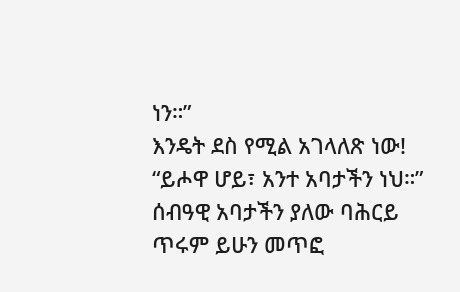ነን።”
እንዴት ደስ የሚል አገላለጽ ነው!
“ይሖዋ ሆይ፣ አንተ አባታችን ነህ።”
ሰብዓዊ አባታችን ያለው ባሕርይ ጥሩም ይሁን መጥፎ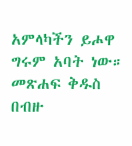አምላካችን ይሖዋ ግሩም አባት ነው።
መጽሐፍ ቅዱስ በብዙ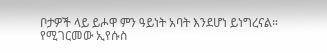ቦታዎች ላይ ይሖዋ ምን ዓይነት አባት እንደሆነ ይነግረናል።
የሚገርመው ኢየሱስ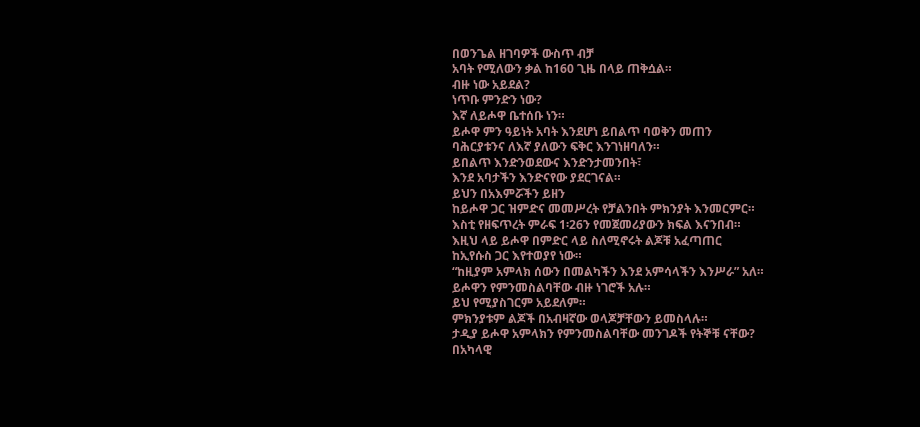በወንጌል ዘገባዎች ውስጥ ብቻ
አባት የሚለውን ቃል ከ160 ጊዜ በላይ ጠቅሷል።
ብዙ ነው አይደል?
ነጥቡ ምንድን ነው?
እኛ ለይሖዋ ቤተሰቡ ነን።
ይሖዋ ምን ዓይነት አባት እንደሆነ ይበልጥ ባወቅን መጠን
ባሕርያቱንና ለእኛ ያለውን ፍቅር እንገነዘባለን።
ይበልጥ እንድንወደውና እንድንታመንበት፣
እንደ አባታችን እንድናየው ያደርገናል።
ይህን በአእምሯችን ይዘን
ከይሖዋ ጋር ዝምድና መመሥረት የቻልንበት ምክንያት እንመርምር።
እስቲ የዘፍጥረት ምራፍ 1፡26ን የመጀመሪያውን ክፍል እናንበብ።
እዚህ ላይ ይሖዋ በምድር ላይ ስለሚኖሩት ልጆቹ አፈጣጠር
ከኢየሱስ ጋር እየተወያየ ነው።
“ከዚያም አምላክ ሰውን በመልካችን እንደ አምሳላችን እንሥራ” አለ።
ይሖዋን የምንመስልባቸው ብዙ ነገሮች አሉ።
ይህ የሚያስገርም አይደለም።
ምክንያቱም ልጆች በአብዛኛው ወላጆቻቸውን ይመስላሉ።
ታዲያ ይሖዋ አምላክን የምንመስልባቸው መንገዶች የትኞቹ ናቸው?
በአካላዊ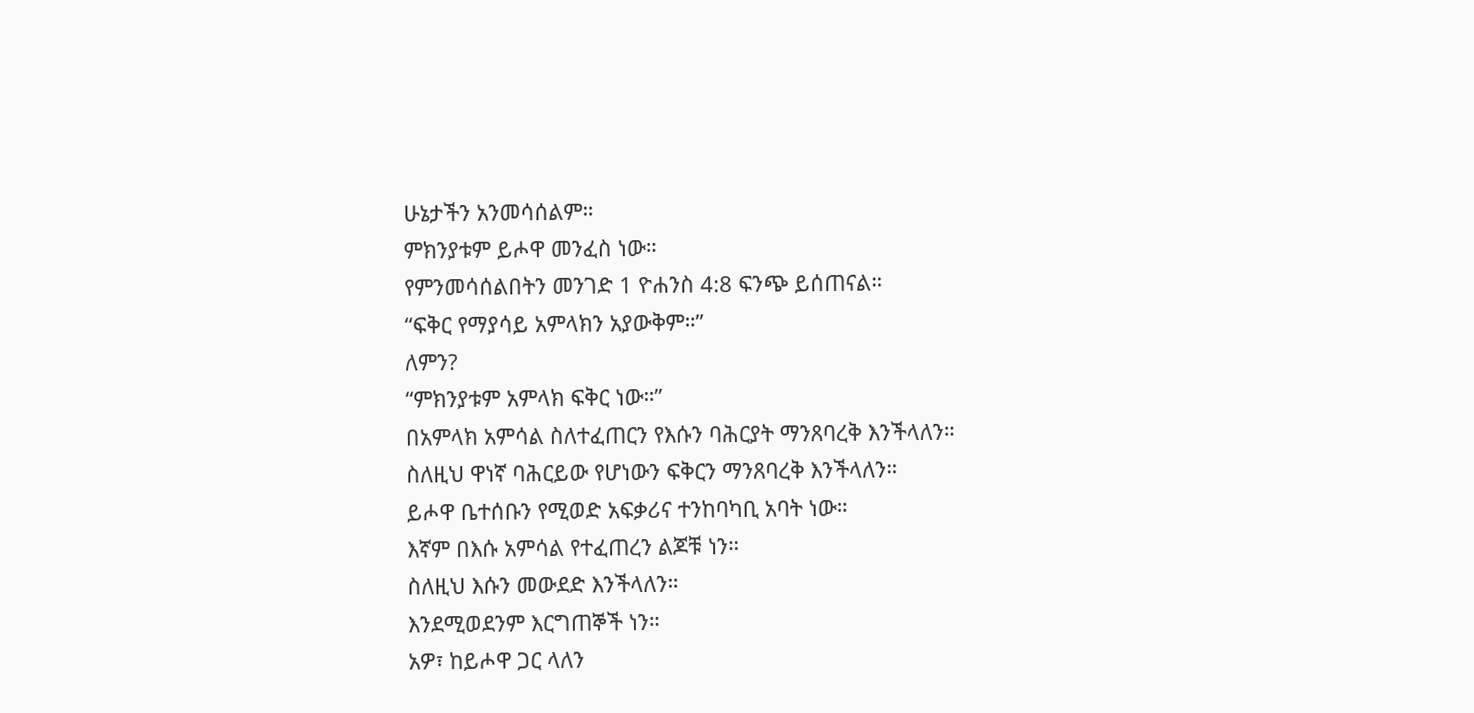ሁኔታችን አንመሳሰልም።
ምክንያቱም ይሖዋ መንፈስ ነው።
የምንመሳሰልበትን መንገድ 1 ዮሐንስ 4:8 ፍንጭ ይሰጠናል።
“ፍቅር የማያሳይ አምላክን አያውቅም።”
ለምን?
“ምክንያቱም አምላክ ፍቅር ነው።”
በአምላክ አምሳል ስለተፈጠርን የእሱን ባሕርያት ማንጸባረቅ እንችላለን።
ስለዚህ ዋነኛ ባሕርይው የሆነውን ፍቅርን ማንጸባረቅ እንችላለን።
ይሖዋ ቤተሰቡን የሚወድ አፍቃሪና ተንከባካቢ አባት ነው።
እኛም በእሱ አምሳል የተፈጠረን ልጆቹ ነን።
ስለዚህ እሱን መውደድ እንችላለን።
እንደሚወደንም እርግጠኞች ነን።
አዎ፣ ከይሖዋ ጋር ላለን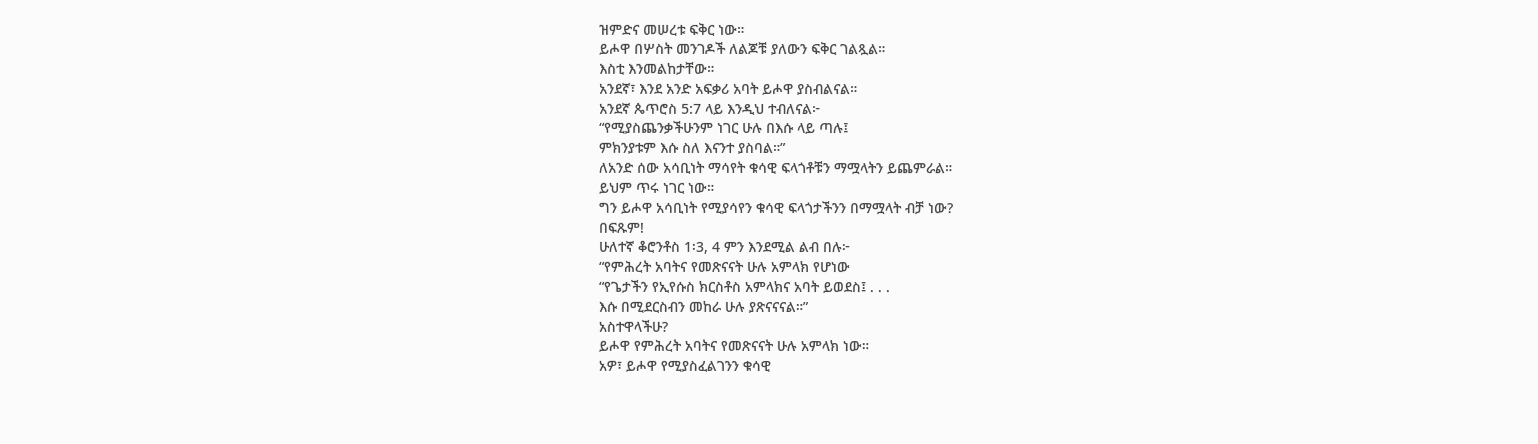ዝምድና መሠረቱ ፍቅር ነው።
ይሖዋ በሦስት መንገዶች ለልጆቹ ያለውን ፍቅር ገልጿል።
እስቲ እንመልከታቸው።
አንደኛ፣ እንደ አንድ አፍቃሪ አባት ይሖዋ ያስብልናል።
አንደኛ ጴጥሮስ 5:7 ላይ እንዲህ ተብለናል፦
“የሚያስጨንቃችሁንም ነገር ሁሉ በእሱ ላይ ጣሉ፤
ምክንያቱም እሱ ስለ እናንተ ያስባል።”
ለአንድ ሰው አሳቢነት ማሳየት ቁሳዊ ፍላጎቶቹን ማሟላትን ይጨምራል።
ይህም ጥሩ ነገር ነው።
ግን ይሖዋ አሳቢነት የሚያሳየን ቁሳዊ ፍላጎታችንን በማሟላት ብቻ ነው?
በፍጹም!
ሁለተኛ ቆሮንቶስ 1፡3, 4 ምን እንደሚል ልብ በሉ፦
“የምሕረት አባትና የመጽናናት ሁሉ አምላክ የሆነው
“የጌታችን የኢየሱስ ክርስቶስ አምላክና አባት ይወደስ፤ . . .
እሱ በሚደርስብን መከራ ሁሉ ያጽናናናል።”
አስተዋላችሁ?
ይሖዋ የምሕረት አባትና የመጽናናት ሁሉ አምላክ ነው።
አዎ፣ ይሖዋ የሚያስፈልገንን ቁሳዊ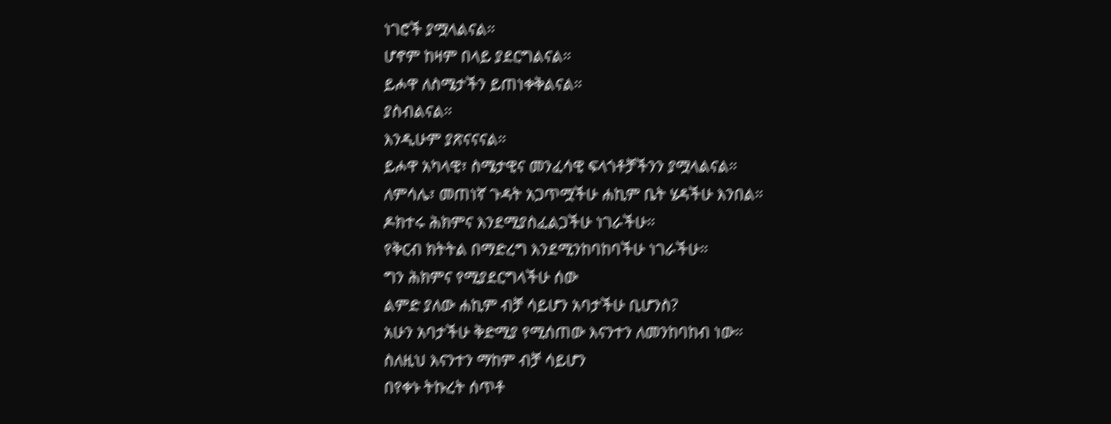ነገሮች ያሟላልናል።
ሆኖም ከዛም በላይ ያደርግልናል።
ይሖዋ ለስሜታችን ይጠነቀቅልናል።
ያስብልናል።
እንዲሁም ያጽናናናል።
ይሖዋ አካላዊ፣ ስሜታዊና መንፈሳዊ ፍላጎቶቻችንን ያሟላልናል።
ለምሳሌ፣ መጠነኛ ጉዳት አጋጥሟችሁ ሐኪም ቤት ሄዳችሁ እንበል።
ዶክተሩ ሕክምና እንደሚያስፈልጋችሁ ነገራችሁ።
የቅርብ ክትትል በማድረግ እንደሚንከባከባችሁ ነገራችሁ።
ግን ሕክምና የሚያደርግላችሁ ሰው
ልምድ ያለው ሐኪም ብቻ ሳይሆን አባታችሁ ቢሆንስ?
አሁን አባታችሁ ቅድሚያ የሚሰጠው እናንተን ለመንከባከብ ነው።
ስለዚህ እናንተን ማከም ብቻ ሳይሆን
በየቀኑ ትኩረት ሰጥቶ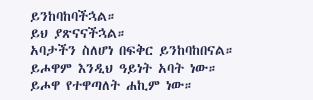ይንከባከባችኋል።
ይህ ያጽናናችኋል።
አባታችን ስለሆነ በፍቅር ይንከባከበናል።
ይሖዋም እንዲህ ዓይነት አባት ነው።
ይሖዋ የተዋጣለት ሐኪም ነው።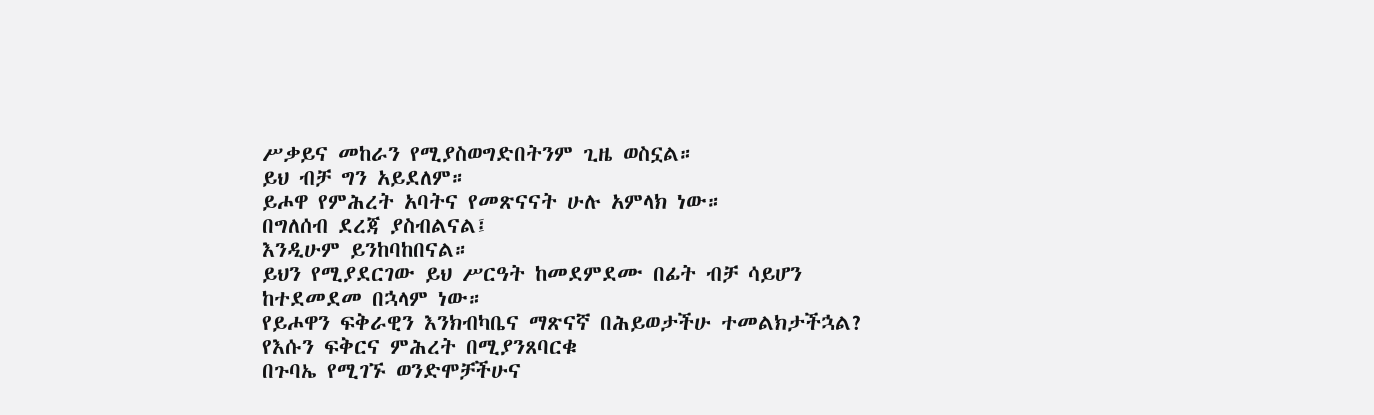ሥቃይና መከራን የሚያስወግድበትንም ጊዜ ወስኗል።
ይህ ብቻ ግን አይደለም።
ይሖዋ የምሕረት አባትና የመጽናናት ሁሉ አምላክ ነው።
በግለሰብ ደረጃ ያስብልናል፤
እንዲሁም ይንከባከበናል።
ይህን የሚያደርገው ይህ ሥርዓት ከመደምደሙ በፊት ብቻ ሳይሆን
ከተደመደመ በኋላም ነው።
የይሖዋን ፍቅራዊን እንክብካቤና ማጽናኛ በሕይወታችሁ ተመልክታችኋል?
የእሱን ፍቅርና ምሕረት በሚያንጸባርቁ
በጉባኤ የሚገኙ ወንድሞቻችሁና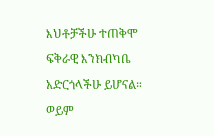እህቶቻችሁ ተጠቅሞ
ፍቅራዊ እንክብካቤ አድርጎላችሁ ይሆናል።
ወይም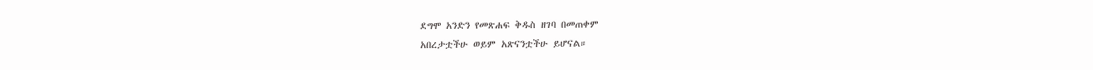ደግሞ አንድን የመጽሐፍ ቅዱስ ዘገባ በመጠቀም
አበረታቷችሁ ወይም አጽናንቷችሁ ይሆናል።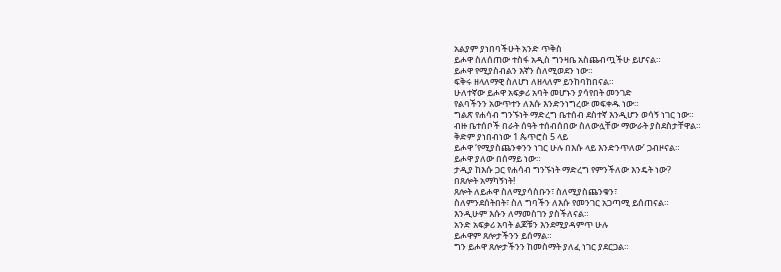አልያም ያነበባችሁት አንድ ጥቅስ
ይሖዋ ስለሰጠው ተስፋ አዲስ ግንዛቤ አስጨብጧችሁ ይሆናል።
ይሖዋ የሚያስብልን እኛን ስለሚወደን ነው።
ፍቅሩ ዘላለማዊ ስለሆነ ለዘላለም ይንከባከበናል።
ሁለተኛው ይሖዋ አፍቃሪ አባት መሆኑን ያሳየበት መንገድ
የልባችንን አውጥተን ለእሱ እንድንነግረው መፍቀዱ ነው።
ግልጽ የሐሳብ ግንኙነት ማድረግ ቤተሰብ ደስተኛ እንዲሆን ወሳኝ ነገር ነው።
ብዙ ቤተሰቦች በራት ሰዓት ተሰብሰበው ስለውሏቸው ማውራት ያስደስታቸዋል።
ቅድም ያነበብነው 1 ጴጥሮስ 5 ላይ
ይሖዋ ‘የሚያስጨንቀንን ነገር ሁሉ በእሱ ላይ እንድንጥለው’ ጋብዞናል።
ይሖዋ ያለው በሰማይ ነው።
ታዲያ ከእሱ ጋር የሐሳብ ግንኙነት ማድረግ የምንችለው እንዴት ነው?
በጸሎት አማካኝነት!
ጸሎት ለይሖዋ ስለሚያሳስቡን፣ ስለሚያስጨንቁን፣
ስለምንደሰትበት፣ ስለ ግባችን ለእሱ የመንገር አጋጣሚ ይሰጠናል።
እንዲሁም እሱን ለማመስገን ያስችለናል።
አንድ አፍቃሪ አባት ልጆቹን እንደሚያዳምጥ ሁሉ
ይሖዋም ጸሎታችንን ይሰማል።
ግን ይሖዋ ጸሎታችንን ከመስማት ያለፈ ነገር ያደርጋል።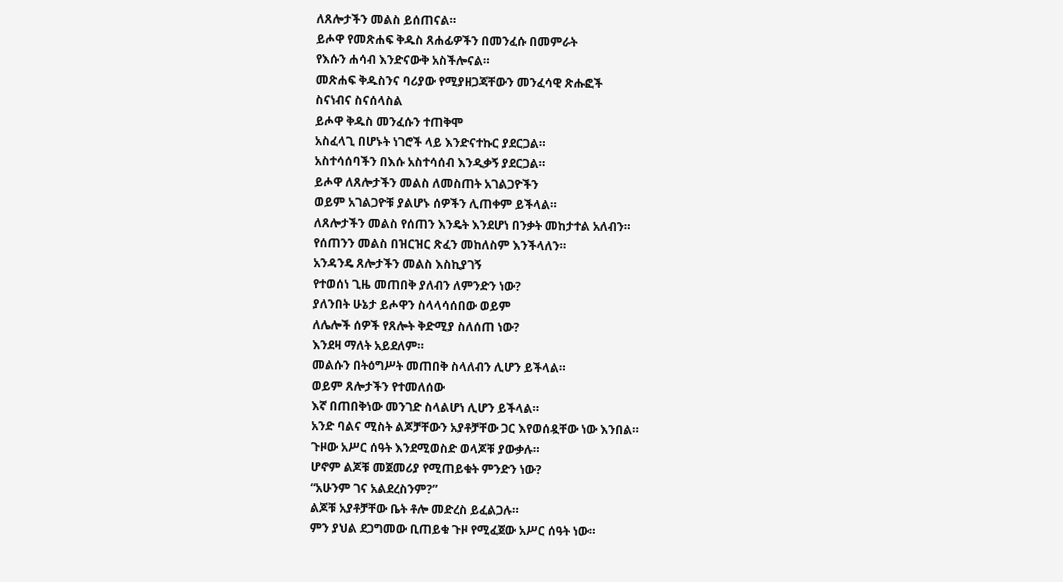ለጸሎታችን መልስ ይሰጠናል።
ይሖዋ የመጽሐፍ ቅዱስ ጸሐፊዎችን በመንፈሱ በመምራት
የእሱን ሐሳብ እንድናውቅ አስችሎናል።
መጽሐፍ ቅዱስንና ባሪያው የሚያዘጋጃቸውን መንፈሳዊ ጽሑፎች
ስናነብና ስናሰላስል
ይሖዋ ቅዱስ መንፈሱን ተጠቅሞ
አስፈላጊ በሆኑት ነገሮች ላይ እንድናተኩር ያደርጋል።
አስተሳሰባችን በእሱ አስተሳሰብ እንዲቃኝ ያደርጋል።
ይሖዋ ለጸሎታችን መልስ ለመስጠት አገልጋዮችን
ወይም አገልጋዮቹ ያልሆኑ ሰዎችን ሊጠቀም ይችላል።
ለጸሎታችን መልስ የሰጠን እንዴት እንደሆነ በንቃት መከታተል አለብን።
የሰጠንን መልስ በዝርዝር ጽፈን መከለስም እንችላለን።
አንዳንዴ ጸሎታችን መልስ እስኪያገኝ
የተወሰነ ጊዜ መጠበቅ ያለብን ለምንድን ነው?
ያለንበት ሁኔታ ይሖዋን ስላላሳሰበው ወይም
ለሌሎች ሰዎች የጸሎት ቅድሚያ ስለሰጠ ነው?
እንደዛ ማለት አይደለም።
መልሱን በትዕግሥት መጠበቅ ስላለብን ሊሆን ይችላል።
ወይም ጸሎታችን የተመለሰው
እኛ በጠበቅነው መንገድ ስላልሆነ ሊሆን ይችላል።
አንድ ባልና ሚስት ልጆቻቸውን አያቶቻቸው ጋር እየወሰዷቸው ነው እንበል።
ጉዞው አሥር ሰዓት እንደሚወስድ ወላጆቹ ያውቃሉ።
ሆኖም ልጆቹ መጀመሪያ የሚጠይቁት ምንድን ነው?
“አሁንም ገና አልደረስንም?”
ልጆቹ አያቶቻቸው ቤት ቶሎ መድረስ ይፈልጋሉ።
ምን ያህል ደጋግመው ቢጠይቁ ጉዞ የሚፈጀው አሥር ሰዓት ነው።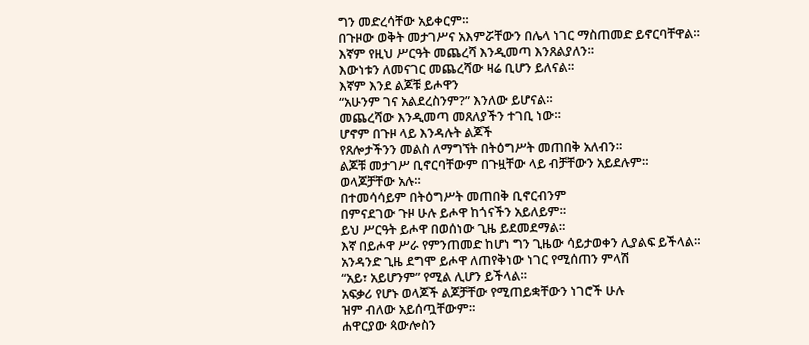ግን መድረሳቸው አይቀርም።
በጉዞው ወቅት መታገሥና አእምሯቸውን በሌላ ነገር ማስጠመድ ይኖርባቸዋል።
እኛም የዚህ ሥርዓት መጨረሻ እንዲመጣ እንጸልያለን።
እውነቱን ለመናገር መጨረሻው ዛሬ ቢሆን ይለናል።
እኛም እንደ ልጆቹ ይሖዋን
“አሁንም ገና አልደረስንም?” እንለው ይሆናል።
መጨረሻው እንዲመጣ መጸለያችን ተገቢ ነው።
ሆኖም በጉዞ ላይ እንዳሉት ልጆች
የጸሎታችንን መልስ ለማግኘት በትዕግሥት መጠበቅ አለብን።
ልጆቹ መታገሥ ቢኖርባቸውም በጉዟቸው ላይ ብቻቸውን አይደሉም።
ወላጆቻቸው አሉ።
በተመሳሳይም በትዕግሥት መጠበቅ ቢኖርብንም
በምናደገው ጉዞ ሁሉ ይሖዋ ከጎናችን አይለይም።
ይህ ሥርዓት ይሖዋ በወሰነው ጊዜ ይደመደማል።
እኛ በይሖዋ ሥራ የምንጠመድ ከሆነ ግን ጊዜው ሳይታወቀን ሊያልፍ ይችላል።
አንዳንድ ጊዜ ደግሞ ይሖዋ ለጠየቅነው ነገር የሚሰጠን ምላሽ
“አይ፣ አይሆንም” የሚል ሊሆን ይችላል።
አፍቃሪ የሆኑ ወላጆች ልጆቻቸው የሚጠይቋቸውን ነገሮች ሁሉ
ዝም ብለው አይሰጧቸውም።
ሐዋርያው ጳውሎስን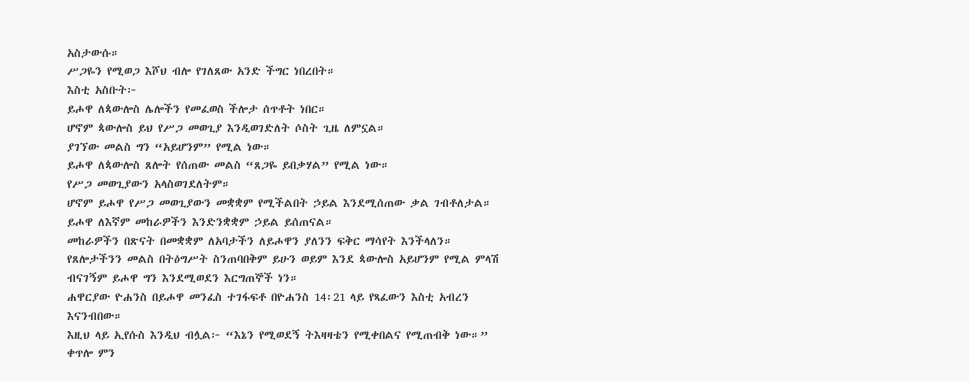አስታውሱ።
ሥጋዬን የሚወጋ እሾህ ብሎ የገለጸው አንድ ችግር ነበረበት።
እስቲ አስቡት፦
ይሖዋ ለጳውሎስ ሌሎችን የመፈወስ ችሎታ ሰጥቶት ነበር።
ሆኖም ጳውሎስ ይህ የሥጋ መወጊያ እንዲወገድለት ሶስት ጊዜ ለምኗል።
ያገኘው መልስ ግን “አይሆንም” የሚል ነው።
ይሖዋ ለጳውሎስ ጸሎት የሰጠው መልስ “ጸጋዬ ይበቃሃል” የሚል ነው።
የሥጋ መወጊያውን አላስወገደለትም።
ሆኖም ይሖዋ የሥጋ መወጊያውን መቋቋም የሚችልበት ኃይል እንደሚሰጠው ቃል ገብቶለታል።
ይሖዋ ለእኛም መከራዎችን እንድንቋቋም ኃይል ይሰጠናል።
መከራዎችን በጽናት በመቋቋም ለአባታችን ለይሖዋን ያለንን ፍቅር ማሳየት እንችላለን።
የጸሎታችንን መልስ በትዕግሥት ስንጠባበቅም ይሁን ወይም እንደ ጳውሎስ አይሆንም የሚል ምላሽ ብናገኝም ይሖዋ ግን እንደሚወደን እርግጠኞች ነን።
ሐዋርያው ዮሐንስ በይሖዋ መንፈስ ተገፋፍቶ በዮሐንስ 14፡21 ላይ የጻፈውን እስቲ አብረን እናንብበው።
እዚህ ላይ ኢየሱስ እንዲህ ብሏል፦ “እኔን የሚወደኝ ትእዛዛቴን የሚቀበልና የሚጠብቅ ነው።”
ቀጥሎ ምን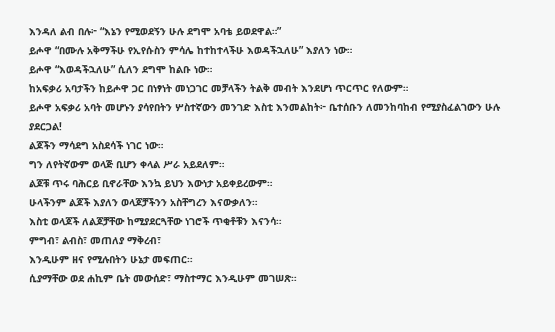እንዳለ ልብ በሉ፦ “እኔን የሚወደኝን ሁሉ ደግሞ አባቴ ይወደዋል።”
ይሖዋ “በሙሉ አቅማችሁ የኢየሱስን ምሳሌ ከተከተላችሁ እወዳችኋለሁ” እያለን ነው።
ይሖዋ “እወዳችኋለሁ” ሲለን ደግሞ ከልቡ ነው።
ከአፍቃሪ አባታችን ከይሖዋ ጋር በነፃነት መነጋገር መቻላችን ትልቅ መብት እንደሆነ ጥርጥር የለውም።
ይሖዋ አፍቃሪ አባት መሆኑን ያሳየበትን ሦስተኛውን መንገድ እስቲ እንመልከት፦ ቤተሰቡን ለመንከባከብ የሚያስፈልገውን ሁሉ ያደርጋል!
ልጆችን ማሳደግ አስደሳች ነገር ነው።
ግን ለየትኛውም ወላጅ ቢሆን ቀላል ሥራ አይደለም።
ልጆቹ ጥሩ ባሕርይ ቢኖራቸው እንኳ ይህን እውነታ አይቀይረውም።
ሁላችንም ልጆች እያለን ወላጆቻችንን አስቸግረን እናውቃለን።
እስቲ ወላጆች ለልጆቻቸው ከሚያደርጓቸው ነገሮች ጥቂቶቹን እናንሳ።
ምግብ፣ ልብስ፣ መጠለያ ማቅረብ፣
እንዲሁም ዘና የሚሉበትን ሁኔታ መፍጠር።
ሲያማቸው ወደ ሐኪም ቤት መውሰድ፣ ማስተማር እንዲሁም መገሠጽ።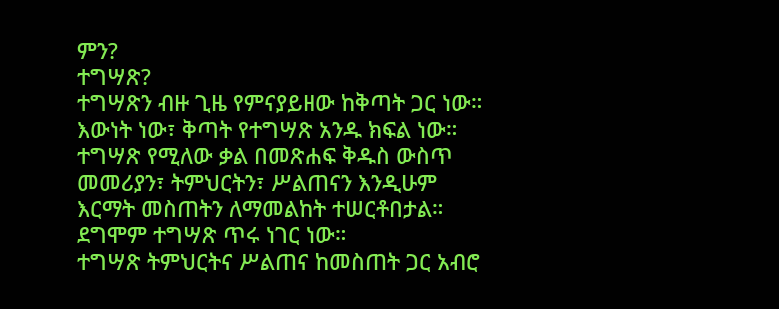ምን?
ተግሣጽ?
ተግሣጽን ብዙ ጊዜ የምናያይዘው ከቅጣት ጋር ነው።
እውነት ነው፣ ቅጣት የተግሣጽ አንዱ ክፍል ነው።
ተግሣጽ የሚለው ቃል በመጽሐፍ ቅዱስ ውስጥ
መመሪያን፣ ትምህርትን፣ ሥልጠናን እንዲሁም
እርማት መስጠትን ለማመልከት ተሠርቶበታል።
ደግሞም ተግሣጽ ጥሩ ነገር ነው።
ተግሣጽ ትምህርትና ሥልጠና ከመስጠት ጋር አብሮ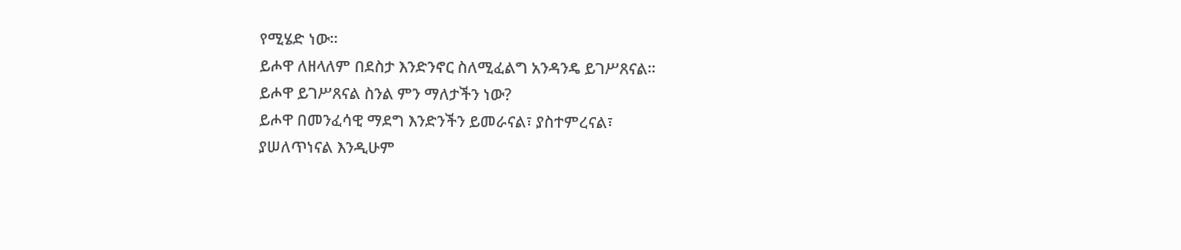የሚሄድ ነው።
ይሖዋ ለዘላለም በደስታ እንድንኖር ስለሚፈልግ አንዳንዴ ይገሥጸናል።
ይሖዋ ይገሥጸናል ስንል ምን ማለታችን ነው?
ይሖዋ በመንፈሳዊ ማደግ እንድንችን ይመራናል፣ ያስተምረናል፣
ያሠለጥነናል እንዲሁም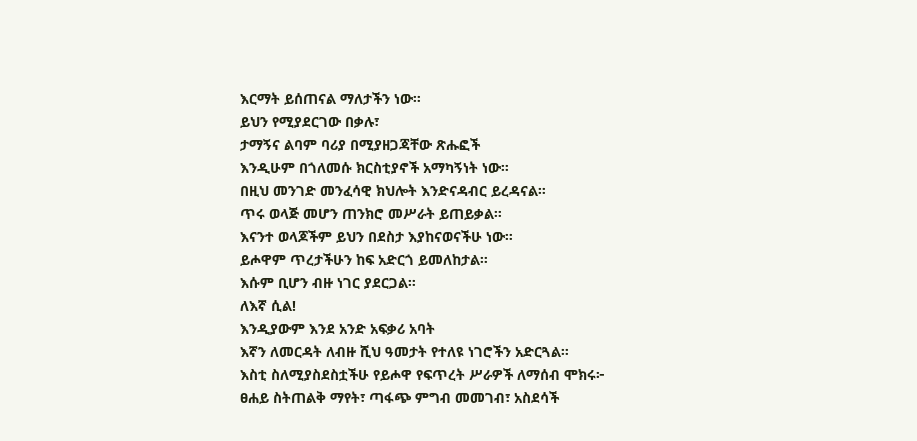እርማት ይሰጠናል ማለታችን ነው።
ይህን የሚያደርገው በቃሉ፣
ታማኝና ልባም ባሪያ በሚያዘጋጃቸው ጽሑፎች
እንዲሁም በጎለመሱ ክርስቲያኖች አማካኝነት ነው።
በዚህ መንገድ መንፈሳዊ ክህሎት እንድናዳብር ይረዳናል።
ጥሩ ወላጅ መሆን ጠንክሮ መሥራት ይጠይቃል።
እናንተ ወላጆችም ይህን በደስታ እያከናወናችሁ ነው።
ይሖዋም ጥረታችሁን ከፍ አድርጎ ይመለከታል።
እሱም ቢሆን ብዙ ነገር ያደርጋል።
ለእኛ ሲል!
እንዲያውም እንደ አንድ አፍቃሪ አባት
እኛን ለመርዳት ለብዙ ሺህ ዓመታት የተለዩ ነገሮችን አድርጓል።
እስቲ ስለሚያስደስቷችሁ የይሖዋ የፍጥረት ሥራዎች ለማሰብ ሞክሩ፦
ፀሐይ ስትጠልቅ ማየት፣ ጣፋጭ ምግብ መመገብ፣ አስደሳች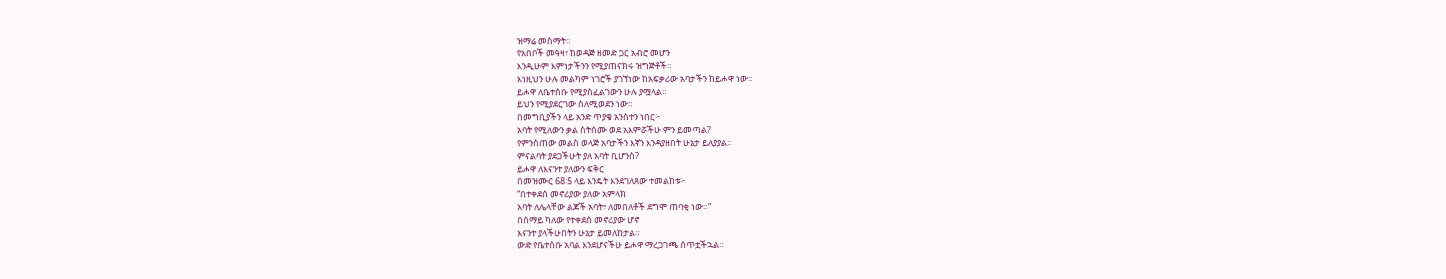ዝማሬ መስማት።
የአበቦች መዓዛ፣ ከወዳጅ ዘመድ ጋር አብሮ መሆን
እንዲሁም እምነታችንን የሚያጠናክሩ ዝግጅቶች።
እነዚህን ሁሉ መልካም ነገሮች ያገኘነው ከአፍቃሪው አባታችን ከይሖዋ ነው።
ይሖዋ ለቤተሰቡ የሚያስፈልገውን ሁሉ ያሟላል።
ይህን የሚያደርገው ስለሚወደን ነው።
በመግቢያችን ላይ አንድ ጥያቄ አንስተን ነበር፦
አባት የሚለውን ቃል ስትሰሙ ወደ አእምሯችሁ ምን ይመጣል?
የምንሰጠው መልስ ወላጅ አባታችን እኛን እንዳያዘበት ሁኔታ ይለያያል።
ምናልባት ያደጋችሁት ያለ አባት ቢሆንስ?
ይሖዋ ለእናንተ ያለውን ፍቅር
በመዝሙር 68፡5 ላይ እንዴት እንደገለጸው ተመልከቱ፦
“በተቀደሰ መኖሪያው ያለው አምላክ
አባት ለሌላቸው ልጆች አባት፣ ለመበለቶች ደግሞ ጠባቂ ነው።”
በሰማይ ካለው የተቀደሰ መኖሪያው ሆኖ
እናንተ ያላችሁበትን ሁኔታ ይመለከታል።
ውድ የቤተሰቡ አባል እንደሆናችሁ ይሖዋ ማረጋገጫ ሰጥቷችኋል።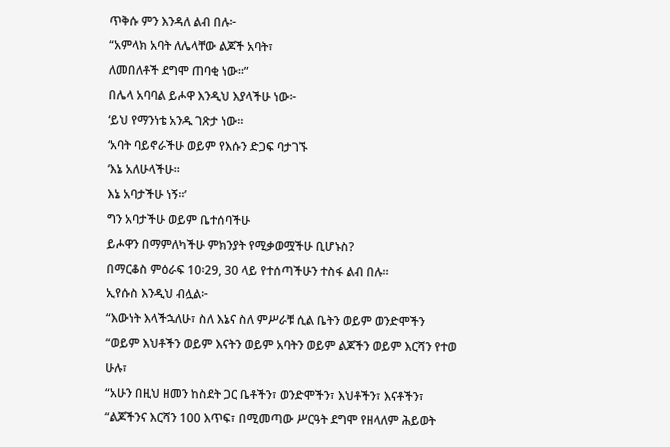ጥቅሱ ምን እንዳለ ልብ በሉ፦
“አምላክ አባት ለሌላቸው ልጆች አባት፣
ለመበለቶች ደግሞ ጠባቂ ነው።”
በሌላ አባባል ይሖዋ እንዲህ እያላችሁ ነው፦
‘ይህ የማንነቴ አንዱ ገጽታ ነው።
‘አባት ባይኖራችሁ ወይም የእሱን ድጋፍ ባታገኙ
‘እኔ አለሁላችሁ።
እኔ አባታችሁ ነኝ።’
ግን አባታችሁ ወይም ቤተሰባችሁ
ይሖዋን በማምለካችሁ ምክንያት የሚቃወሟችሁ ቢሆኑስ?
በማርቆስ ምዕራፍ 10፡29, 30 ላይ የተሰጣችሁን ተስፋ ልብ በሉ።
ኢየሱስ እንዲህ ብሏል፦
“እውነት እላችኋለሁ፣ ስለ እኔና ስለ ምሥራቹ ሲል ቤትን ወይም ወንድሞችን
“ወይም እህቶችን ወይም እናትን ወይም አባትን ወይም ልጆችን ወይም እርሻን የተወ ሁሉ፣
“አሁን በዚህ ዘመን ከስደት ጋር ቤቶችን፣ ወንድሞችን፣ እህቶችን፣ እናቶችን፣
“ልጆችንና እርሻን 100 እጥፍ፣ በሚመጣው ሥርዓት ደግሞ የዘላለም ሕይወት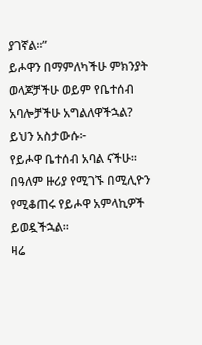ያገኛል።”
ይሖዋን በማምለካችሁ ምክንያት
ወላጆቻችሁ ወይም የቤተሰብ አባሎቻችሁ አግልለዋችኋል?
ይህን አስታውሱ፦
የይሖዋ ቤተሰብ አባል ናችሁ።
በዓለም ዙሪያ የሚገኙ በሚሊዮን የሚቆጠሩ የይሖዋ አምላኪዎች ይወዷችኋል።
ዛሬ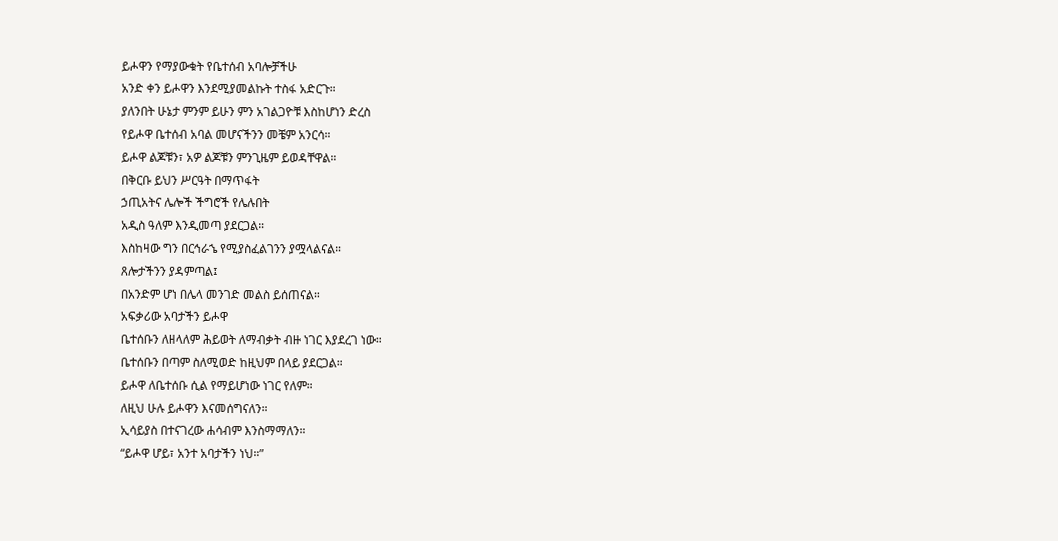ይሖዋን የማያውቁት የቤተሰብ አባሎቻችሁ
አንድ ቀን ይሖዋን እንደሚያመልኩት ተስፋ አድርጉ።
ያለንበት ሁኔታ ምንም ይሁን ምን አገልጋዮቹ እስከሆነን ድረስ
የይሖዋ ቤተሰብ አባል መሆናችንን መቼም አንርሳ።
ይሖዋ ልጆቹን፣ አዎ ልጆቹን ምንጊዜም ይወዳቸዋል።
በቅርቡ ይህን ሥርዓት በማጥፋት
ኃጢአትና ሌሎች ችግሮች የሌሉበት
አዲስ ዓለም እንዲመጣ ያደርጋል።
እስከዛው ግን በርኅራኄ የሚያስፈልገንን ያሟላልናል።
ጸሎታችንን ያዳምጣል፤
በአንድም ሆነ በሌላ መንገድ መልስ ይሰጠናል።
አፍቃሪው አባታችን ይሖዋ
ቤተሰቡን ለዘላለም ሕይወት ለማብቃት ብዙ ነገር እያደረገ ነው።
ቤተሰቡን በጣም ስለሚወድ ከዚህም በላይ ያደርጋል።
ይሖዋ ለቤተሰቡ ሲል የማይሆነው ነገር የለም።
ለዚህ ሁሉ ይሖዋን እናመሰግናለን።
ኢሳይያስ በተናገረው ሐሳብም እንስማማለን።
“ይሖዋ ሆይ፣ አንተ አባታችን ነህ።”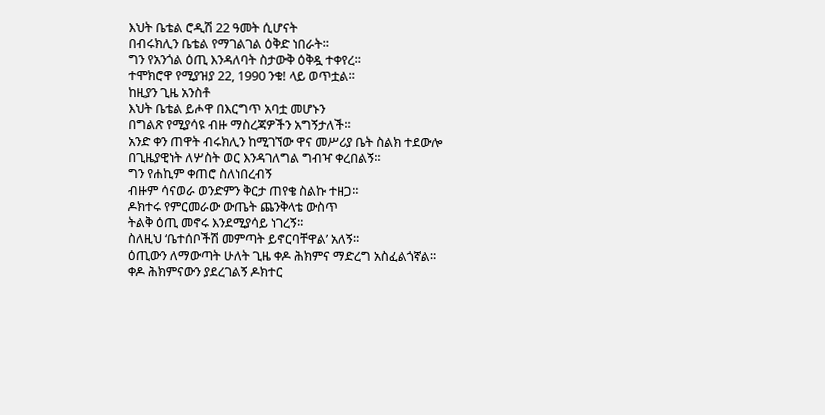እህት ቤቴል ሮዲሽ 22 ዓመት ሲሆናት
በብሩክሊን ቤቴል የማገልገል ዕቅድ ነበራት።
ግን የአንጎል ዕጢ እንዳለባት ስታውቅ ዕቅዷ ተቀየረ።
ተሞክሮዋ የሚያዝያ 22, 1990 ንቁ! ላይ ወጥቷል።
ከዚያን ጊዜ አንስቶ
እህት ቤቴል ይሖዋ በእርግጥ አባቷ መሆኑን
በግልጽ የሚያሳዩ ብዙ ማስረጃዎችን አግኝታለች።
አንድ ቀን ጠዋት ብሩክሊን ከሚገኘው ዋና መሥሪያ ቤት ስልክ ተደውሎ
በጊዜያዊነት ለሦስት ወር እንዳገለግል ግብዣ ቀረበልኝ።
ግን የሐኪም ቀጠሮ ስለነበረብኝ
ብዙም ሳናወራ ወንድምን ቅርታ ጠየቄ ስልኩ ተዘጋ።
ዶክተሩ የምርመራው ውጤት ጨንቅላቴ ውስጥ
ትልቅ ዕጢ መኖሩ እንደሚያሳይ ነገረኝ።
ስለዚህ ‘ቤተሰቦችሽ መምጣት ይኖርባቸዋል’ አለኝ።
ዕጢውን ለማውጣት ሁለት ጊዜ ቀዶ ሕክምና ማድረግ አስፈልጎኛል።
ቀዶ ሕክምናውን ያደረገልኝ ዶክተር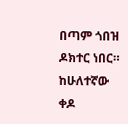በጣም ጎበዝ ዶክተር ነበር።
ከሁለተኛው ቀዶ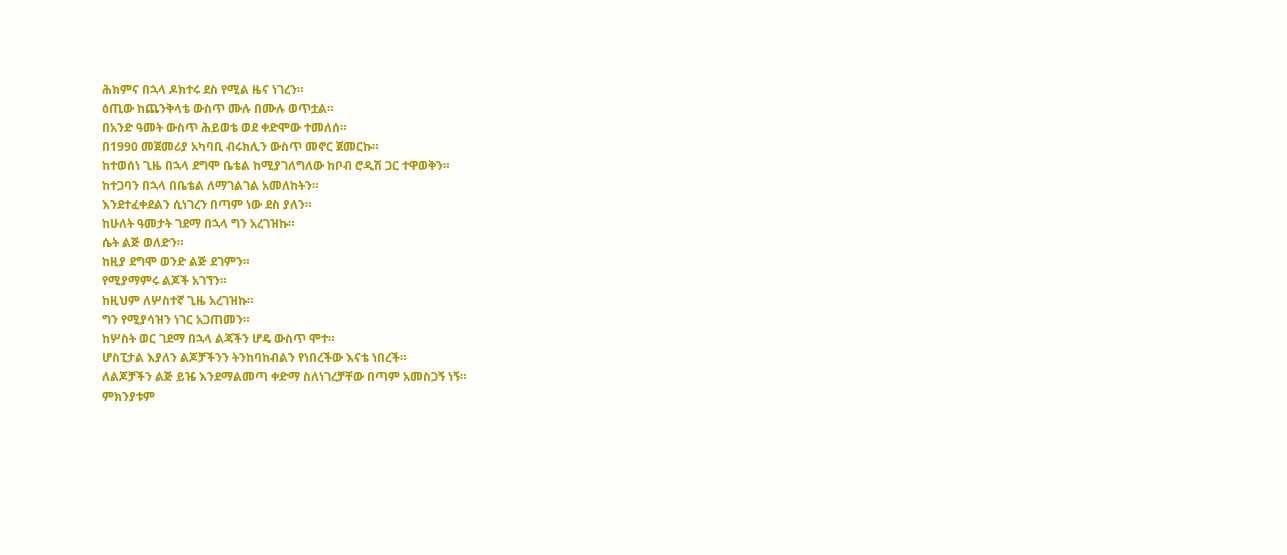ሕክምና በኋላ ዶክተሩ ደስ የሚል ዜና ነገረን።
ዕጢው ከጨንቅላቴ ውስጥ ሙሉ በሙሉ ወጥቷል።
በአንድ ዓመት ውስጥ ሕይወቴ ወደ ቀድሞው ተመለሰ።
በ1990 መጀመሪያ አካባቢ ብሩክሊን ውስጥ መኖር ጀመርኩ።
ከተወሰነ ጊዜ በኋላ ደግሞ ቤቴል ከሚያገለግለው ከቦብ ሮዲሽ ጋር ተዋወቅን።
ከተጋባን በኋላ በቤቴል ለማገልገል አመለከትን።
እንደተፈቀደልን ሲነገረን በጣም ነው ደስ ያለን።
ከሁለት ዓመታት ገደማ በኋላ ግን አረገዝኩ።
ሴት ልጅ ወለድን።
ከዚያ ደግሞ ወንድ ልጅ ደገምን።
የሚያማምሩ ልጆች አገኘን።
ከዚህም ለሦስተኛ ጊዜ አረገዝኩ።
ግን የሚያሳዝን ነገር አጋጠመን።
ከሦስት ወር ገደማ በኋላ ልጃችን ሆዴ ውስጥ ሞተ።
ሆስፒታል እያለን ልጆቻችንን ትንከባከብልን የነበረችው እናቴ ነበረች።
ለልጆቻችን ልጅ ይዤ እንደማልመጣ ቀድማ ስለነገረቻቸው በጣም አመስጋኝ ነኝ።
ምክንያቱም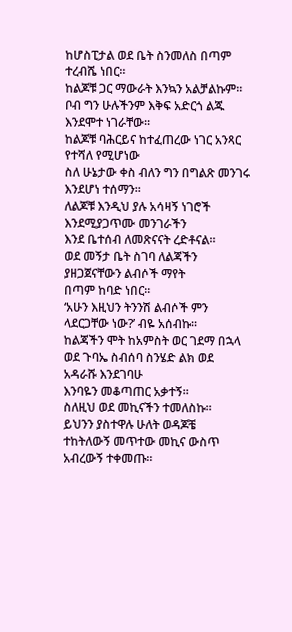ከሆስፒታል ወደ ቤት ስንመለስ በጣም ተረብሼ ነበር።
ከልጆቹ ጋር ማውራት እንኳን አልቻልኩም።
ቦብ ግን ሁሉችንም እቅፍ አድርጎ ልጁ እንደሞተ ነገራቸው።
ከልጆቹ ባሕርይና ከተፈጠረው ነገር አንጻር የተሻለ የሚሆነው
ስለ ሁኔታው ቀስ ብለን ግን በግልጽ መንገሩ እንደሆነ ተሰማን።
ለልጆቹ እንዲህ ያሉ አሳዛኝ ነገሮች እንደሚያጋጥሙ መንገራችን
እንደ ቤተሰብ ለመጽናናት ረድቶናል።
ወደ መኝታ ቤት ስገባ ለልጃችን ያዘጋጀናቸውን ልብሶች ማየት
በጣም ከባድ ነበር።
‘አሁን እዚህን ትንንሽ ልብሶች ምን ላደርጋቸው ነው?’ ብዬ አሰብኩ።
ከልጃችን ሞት ከአምስት ወር ገደማ በኋላ
ወደ ጉባኤ ስብሰባ ስንሄድ ልክ ወደ አዳራሹ እንደገባሁ
እንባዬን መቆጣጠር አቃተኝ።
ስለዚህ ወደ መኪናችን ተመለስኩ።
ይህንን ያስተዋሉ ሁለት ወዳጆቼ
ተከትለውኝ መጥተው መኪና ውስጥ አብረውኝ ተቀመጡ።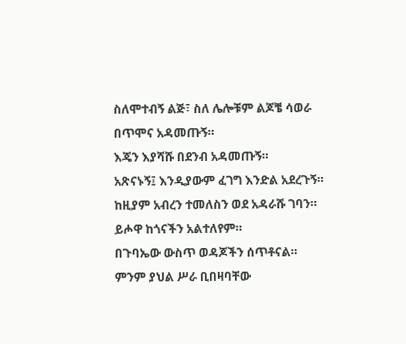ስለሞተብኝ ልጅ፣ ስለ ሌሎቹም ልጆቼ ሳወራ በጥሞና አዳመጡኝ።
እጄን እያሻሹ በደንብ አዳመጡኝ።
አጽናኑኝ፤ እንዲያውም ፈገግ እንድል አደረጉኝ።
ከዚያም አብረን ተመለስን ወደ አዳራሹ ገባን።
ይሖዋ ከጎናችን አልተለየም።
በጉባኤው ውስጥ ወዳጆችን ሰጥቶናል።
ምንም ያህል ሥራ ቢበዛባቸው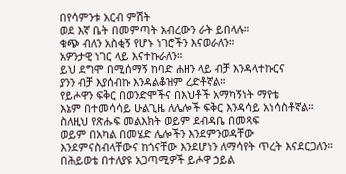በየሳምንቱ አርብ ምሽት
ወደ እኛ ቤት በመምጣት አብረውን ራት ይበላሉ።
ቁጭ ብለን አስቂኝ የሆኑ ነገሮችን እናወራለን።
አዎንታዊ ነገር ላይ እናተኩራለን።
ይህ ደግሞ በሚሰማኝ ከባድ ሐዘን ላይ ብቻ እንዳላተኩርና
ያንን ብቻ እያሰብኩ እንዳልቆዝም ረድቶኛል።
የይሖዋን ፍቅር በወንድሞችና በእህቶች አማካኝነት ማየቴ
እኔም በተመሳሳይ ሁልጊዜ ለሌሎች ፍቅር እንዳሳይ አነሳስቶኛል።
ስለዚህ የጽሑፍ መልእክት ወይም ደብዳቤ በመጻፍ
ወይም በአካል በመሄድ ሌሎችን እንደምንወዳቸው
እንደምናስብላቸውና ከጎናቸው እንደሆነን ለማሳየት ጥረት እናደርጋለን።
በሕይወቴ በተለያዩ አጋጣሚዎች ይሖዋ ኃይል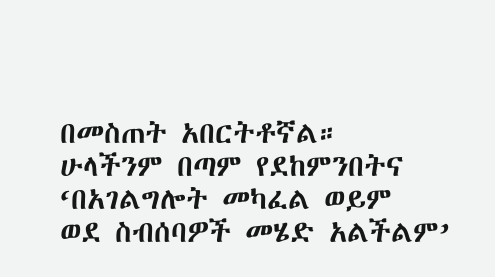በመስጠት አበርትቶኛል።
ሁላችንም በጣም የደከምንበትና ‘በአገልግሎት መካፈል ወይም
ወደ ስብሰባዎች መሄድ አልችልም’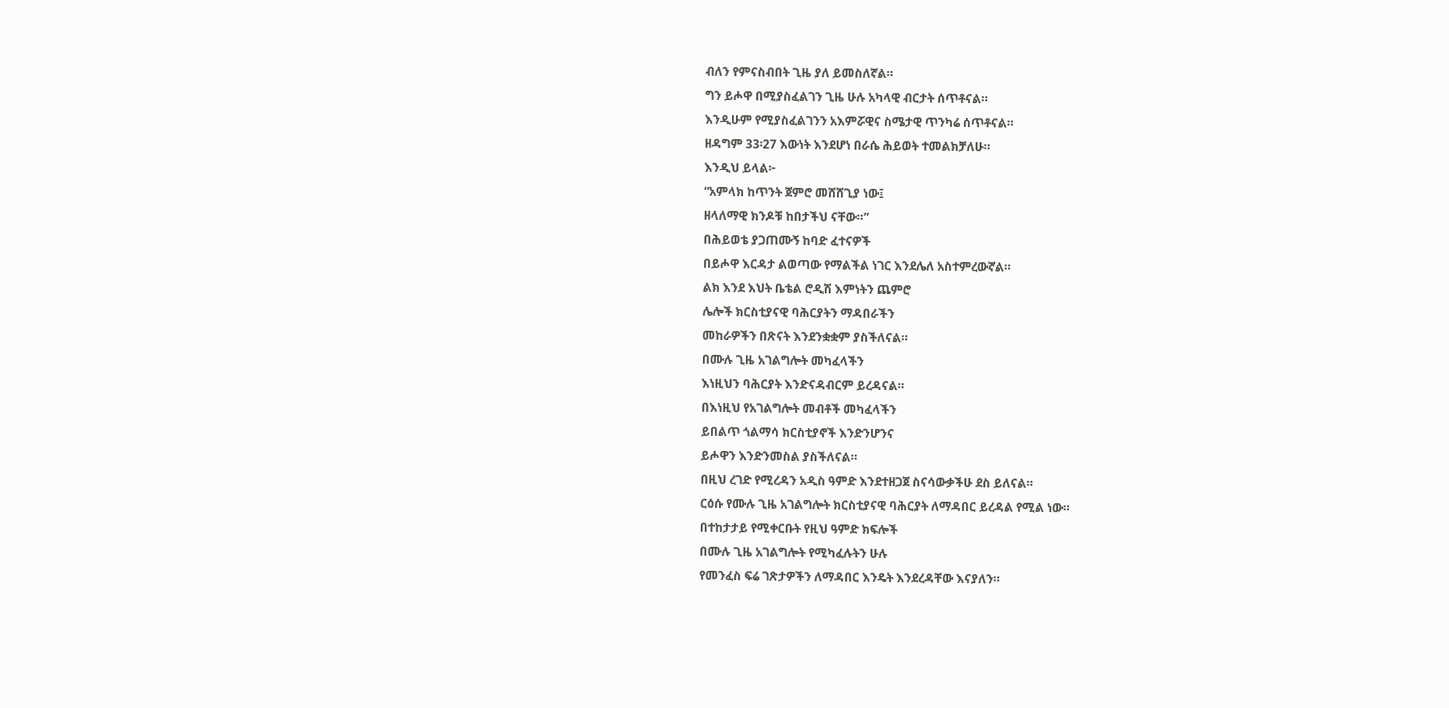ብለን የምናስብበት ጊዜ ያለ ይመስለኛል።
ግን ይሖዋ በሚያስፈልገን ጊዜ ሁሉ አካላዊ ብርታት ሰጥቶናል።
እንዲሁም የሚያስፈልገንን አእምሯዊና ስሜታዊ ጥንካሬ ሰጥቶናል።
ዘዳግም 33፡27 እውነት እንደሆነ በራሴ ሕይወት ተመልክቻለሁ።
እንዲህ ይላል፦
“አምላክ ከጥንት ጀምሮ መሸሸጊያ ነው፤
ዘላለማዊ ክንዶቹ ከበታችህ ናቸው።”
በሕይወቴ ያጋጠሙኝ ከባድ ፈተናዎች
በይሖዋ እርዳታ ልወጣው የማልችል ነገር እንደሌለ አስተምረውኛል።
ልክ እንደ እህት ቤቴል ሮዲሽ እምነትን ጨምሮ
ሌሎች ክርስቲያናዊ ባሕርያትን ማዳበራችን
መከራዎችን በጽናት እንደንቋቋም ያስችለናል።
በሙሉ ጊዜ አገልግሎት መካፈላችን
እነዚህን ባሕርያት እንድናዳብርም ይረዳናል።
በእነዚህ የአገልግሎት መብቶች መካፈላችን
ይበልጥ ጎልማሳ ክርስቲያኖች እንድንሆንና
ይሖዋን እንድንመስል ያስችለናል።
በዚህ ረገድ የሚረዳን አዲስ ዓምድ እንደተዘጋጀ ስናሳውቃችሁ ደስ ይለናል።
ርዕሱ የሙሉ ጊዜ አገልግሎት ክርስቲያናዊ ባሕርያት ለማዳበር ይረዳል የሚል ነው።
በተከታታይ የሚቀርቡት የዚህ ዓምድ ክፍሎች
በሙሉ ጊዜ አገልግሎት የሚካፈሉትን ሁሉ
የመንፈስ ፍሬ ገጽታዎችን ለማዳበር እንዴት እንደረዳቸው እናያለን።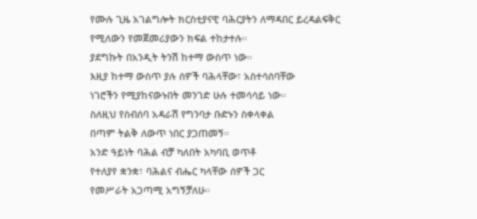የሙሉ ጊዜ አገልግሎት ክርስቲያናዊ ባሕርያትን ለማዳበር ይረዳልፍቅር
የሚለውን የመጀመሪያውን ክፍል ተከታተሉ።
ያደግኩት በአንዲት ትንሽ ከተማ ውስጥ ነው።
እዚያ ከተማ ውስጥ ያሉ ሰዎች ባሕላቸው፣ አስተሳሰባቸው
ነገሮችን የሚያከናውኑበት መንገድ ሁሉ ተመሳሳይ ነው።
ስለዚህ የስብሰባ አዳራሽ የግንባታ ቡድኑን ስቀላቀል
በጣም ትልቅ ለውጥ ነበር ያጋጠመኝ።
አንድ ዓይነት ባሕል ብቻ ካለበት አካባቢ ወጥቶ
የተለያየ ቋንቋ፣ ባሕልና ብሔር ካላቸው ሰዎች ጋር
የመሥራት አጋጣሚ አግኝቻለሁ።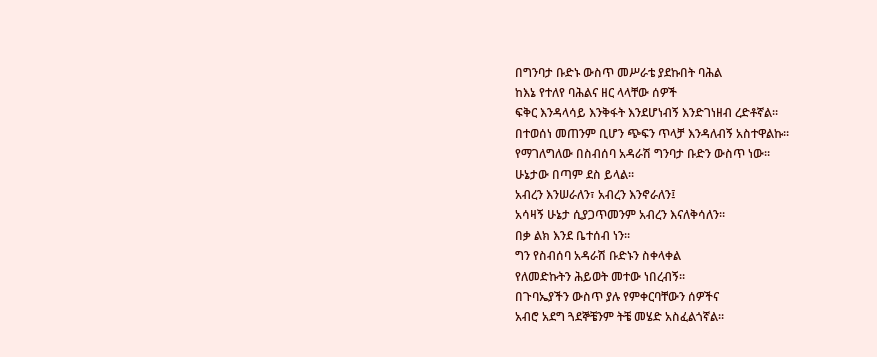በግንባታ ቡድኑ ውስጥ መሥራቴ ያደኩበት ባሕል
ከእኔ የተለየ ባሕልና ዘር ላላቸው ሰዎች
ፍቅር እንዳላሳይ እንቅፋት እንደሆነብኝ እንድገነዘብ ረድቶኛል።
በተወሰነ መጠንም ቢሆን ጭፍን ጥላቻ እንዳለብኝ አስተዋልኩ።
የማገለግለው በስብሰባ አዳራሽ ግንባታ ቡድን ውስጥ ነው።
ሁኔታው በጣም ደስ ይላል።
አብረን እንሠራለን፣ አብረን እንኖራለን፤
አሳዛኝ ሁኔታ ሲያጋጥመንም አብረን እናለቅሳለን።
በቃ ልክ እንደ ቤተሰብ ነን።
ግን የስብሰባ አዳራሽ ቡድኑን ስቀላቀል
የለመድኩትን ሕይወት መተው ነበረብኝ።
በጉባኤያችን ውስጥ ያሉ የምቀርባቸውን ሰዎችና
አብሮ አደግ ጓደኞቼንም ትቼ መሄድ አስፈልጎኛል።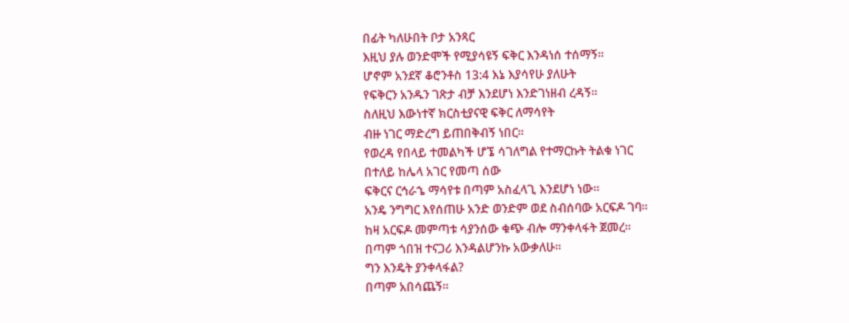በፊት ካለሁበት ቦታ አንጻር
እዚህ ያሉ ወንድሞች የሚያሳዩኝ ፍቅር እንዳነሰ ተሰማኝ።
ሆኖም አንደኛ ቆሮንቶስ 13:4 እኔ እያሳየሁ ያለሁት
የፍቅርን አንዱን ገጽታ ብቻ እንደሆነ እንድገነዘብ ረዳኝ።
ስለዚህ እውነተኛ ክርስቲያናዊ ፍቅር ለማሳየት
ብዙ ነገር ማድረግ ይጠበቅብኝ ነበር።
የወረዳ የበላይ ተመልካች ሆኜ ሳገለግል የተማርኩት ትልቁ ነገር
በተለይ ከሌላ አገር የመጣ ሰው
ፍቅርና ርኅራኄ ማሳየቱ በጣም አስፈላጊ እንደሆነ ነው።
አንዴ ንግግር እየሰጠሁ አንድ ወንድም ወደ ስብሰባው አርፍዶ ገባ።
ከዛ አርፍዶ መምጣቱ ሳያንሰው ቁጭ ብሎ ማንቀላፋት ጀመረ።
በጣም ጎበዝ ተናጋሪ እንዳልሆንኩ አውቃለሁ።
ግን እንዴት ያንቀላፋል?
በጣም አበሳጨኝ።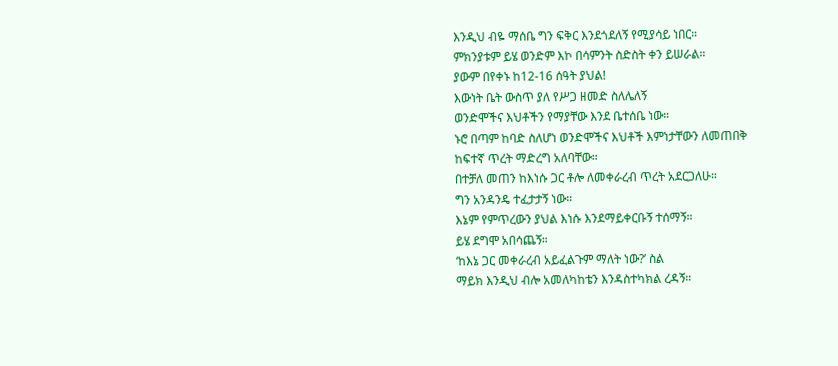እንዲህ ብዬ ማሰቤ ግን ፍቅር እንደጎደለኝ የሚያሳይ ነበር።
ምክንያቱም ይሄ ወንድም እኮ በሳምንት ስድስት ቀን ይሠራል።
ያውም በየቀኑ ከ12-16 ሰዓት ያህል!
እውነት ቤት ውስጥ ያለ የሥጋ ዘመድ ስለሌለኝ
ወንድሞችና እህቶችን የማያቸው እንደ ቤተሰቤ ነው።
ኑሮ በጣም ከባድ ስለሆነ ወንድሞችና እህቶች እምነታቸውን ለመጠበቅ
ከፍተኛ ጥረት ማድረግ አለባቸው።
በተቻለ መጠን ከእነሱ ጋር ቶሎ ለመቀራረብ ጥረት አደርጋለሁ።
ግን አንዳንዴ ተፈታታኝ ነው።
እኔም የምጥረውን ያህል እነሱ እንደማይቀርቡኝ ተሰማኝ።
ይሄ ደግሞ አበሳጨኝ።
‘ከእኔ ጋር መቀራረብ አይፈልጉም ማለት ነው?’ ስል
ማይክ እንዲህ ብሎ አመለካከቴን እንዳስተካክል ረዳኝ።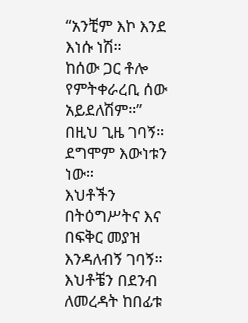“አንቺም እኮ እንደ እነሱ ነሽ።
ከሰው ጋር ቶሎ የምትቀራረቢ ሰው አይደለሽም።”
በዚህ ጊዜ ገባኝ። ደግሞም እውነቱን ነው።
እህቶችን በትዕግሥትና እና በፍቅር መያዝ እንዳለብኝ ገባኝ።
እህቶቼን በደንብ ለመረዳት ከበፊቱ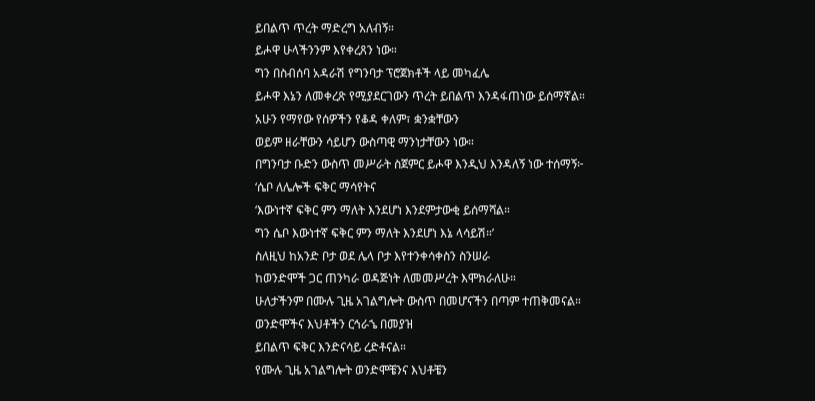ይበልጥ ጥረት ማድረግ አለብኝ።
ይሖዋ ሁላችንንም እየቀረጸን ነው።
ግን በስብሰባ አዳራሽ የግንባታ ፕሮጀክቶች ላይ መካፈሌ
ይሖዋ እኔን ለመቀረጽ የሚያደርገውን ጥረት ይበልጥ እንዳፋጠነው ይሰማኛል።
አሁን የማየው የሰዎችን የቆዳ ቀለም፣ ቋንቋቸውን
ወይም ዘራቸውን ሳይሆን ውስጣዊ ማንነታቸውን ነው።
በግንባታ ቡድን ውስጥ መሥራት ስጀምር ይሖዋ እንዲህ እንዳለኝ ነው ተሰማኝ፦
‘ሴቦ ለሌሎች ፍቅር ማሳየትና
‘እውነተኛ ፍቅር ምን ማለት እንደሆነ እንደምታውቂ ይሰማሻል።
ግን ሴቦ እውነተኛ ፍቅር ምን ማለት እንደሆነ እኔ ላሳይሽ።’
ስለዚህ ከአንድ ቦታ ወደ ሌላ ቦታ እየተንቀሳቀስን ስንሠራ
ከወንድሞች ጋር ጠንካራ ወዳጅነት ለመመሥረት እሞክራለሁ።
ሁለታችንም በሙሉ ጊዜ አገልግሎት ውስጥ በመሆናችን በጣም ተጠቅመናል።
ወንድሞችና እህቶችን ርኅራኄ በመያዝ
ይበልጥ ፍቅር እንድናሳይ ረድቶናል።
የሙሉ ጊዜ አገልግሎት ወንድሞቼንና እህቶቼን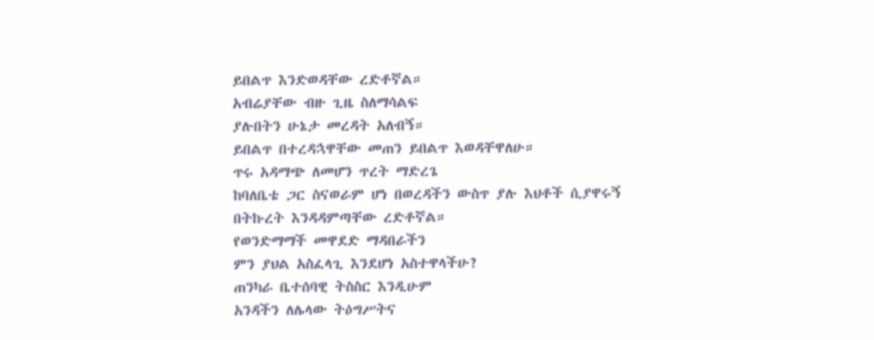ይበልጥ እንድወዳቸው ረድቶኛል።
አብሬያቸው ብዙ ጊዜ ስለማሳልፍ
ያሉበትን ሁኔታ መረዳት አለብኝ።
ይበልጥ በተረዳኋዋቸው መጠን ይበልጥ እወዳቸዋለሁ።
ጥሩ አዳማጭ ለመሆን ጥረት ማድረጌ
ከባለቤቴ ጋር ስናወራም ሆነ በወረዳችን ውስጥ ያሉ እህቶች ሲያዋሩኝ
በትኩረት እንዳዳምጣቸው ረድቶኛል።
የወንድማማች መዋደድ ማዳበራችን
ምን ያህል አስፈላጊ እንደሆነ አስተዋላችሁ?
ጠንካራ ቤተሰባዊ ትስስር እንዲሁም
አንዳችን ለሌላው ትዕግሥትና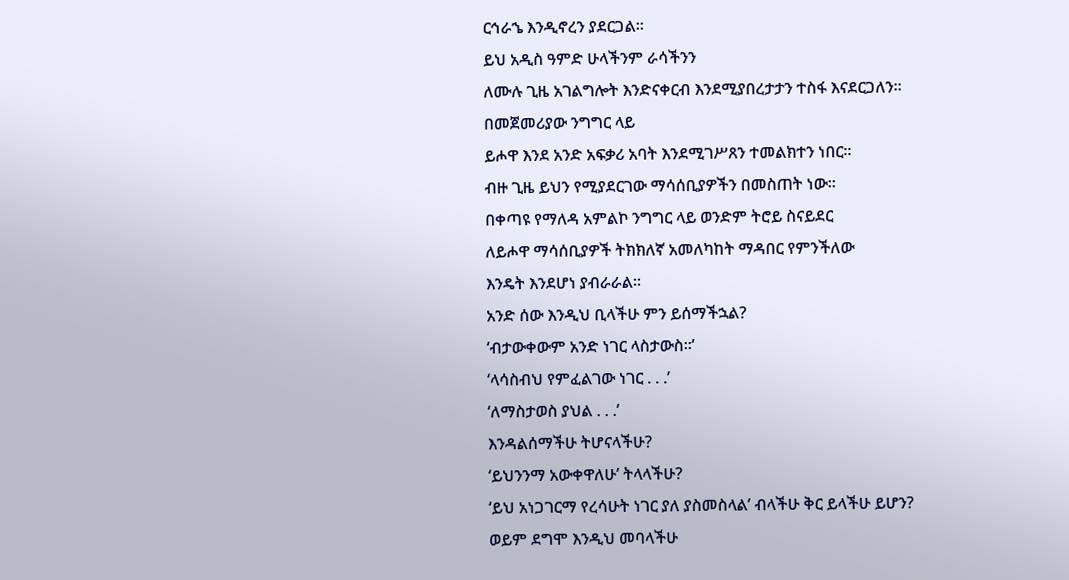ርኅራኄ እንዲኖረን ያደርጋል።
ይህ አዲስ ዓምድ ሁላችንም ራሳችንን
ለሙሉ ጊዜ አገልግሎት እንድናቀርብ እንደሚያበረታታን ተስፋ እናደርጋለን።
በመጀመሪያው ንግግር ላይ
ይሖዋ እንደ አንድ አፍቃሪ አባት እንደሚገሥጸን ተመልክተን ነበር።
ብዙ ጊዜ ይህን የሚያደርገው ማሳሰቢያዎችን በመስጠት ነው።
በቀጣዩ የማለዳ አምልኮ ንግግር ላይ ወንድም ትሮይ ስናይደር
ለይሖዋ ማሳሰቢያዎች ትክክለኛ አመለካከት ማዳበር የምንችለው
እንዴት እንደሆነ ያብራራል።
አንድ ሰው እንዲህ ቢላችሁ ምን ይሰማችኋል?
‘ብታውቀውም አንድ ነገር ላስታውስ።’
‘ላሳስብህ የምፈልገው ነገር . . .’
‘ለማስታወስ ያህል . . .’
እንዳልሰማችሁ ትሆናላችሁ?
‘ይህንንማ አውቀዋለሁ’ ትላላችሁ?
‘ይህ አነጋገርማ የረሳሁት ነገር ያለ ያስመስላል’ ብላችሁ ቅር ይላችሁ ይሆን?
ወይም ደግሞ እንዲህ መባላችሁ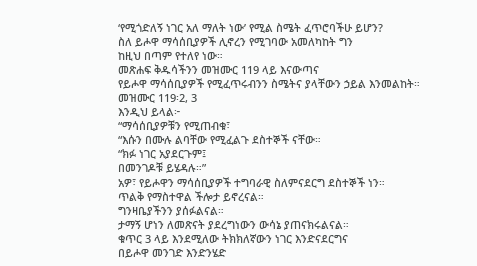‘የሚጎድለኝ ነገር አለ ማለት ነው’ የሚል ስሜት ፈጥሮባችሁ ይሆን?
ስለ ይሖዋ ማሳሰቢያዎች ሊኖረን የሚገባው አመለካከት ግን
ከዚህ በጣም የተለየ ነው።
መጽሐፍ ቅዱሳችንን መዝሙር 119 ላይ እናውጣና
የይሖዋ ማሳሰቢያዎች የሚፈጥሩብንን ስሜትና ያላቸውን ኃይል እንመልከት።
መዝሙር 119፡2, 3
እንዲህ ይላል፦
“ማሳሰቢያዎቹን የሚጠብቁ፣
“እሱን በሙሉ ልባቸው የሚፈልጉ ደስተኞች ናቸው።
“ክፉ ነገር አያደርጉም፤
በመንገዶቹ ይሄዳሉ።”
አዎ፣ የይሖዋን ማሳሰቢያዎች ተግባራዊ ስለምናደርግ ደስተኞች ነን።
ጥልቅ የማስተዋል ችሎታ ይኖረናል።
ግንዛቤያችንን ያሰፉልናል።
ታማኝ ሆነን ለመጽናት ያደረግነውን ውሳኔ ያጠናክሩልናል።
ቁጥር 3 ላይ እንደሚለው ትክክለኛውን ነገር እንድናደርግና
በይሖዋ መንገድ እንድንሄድ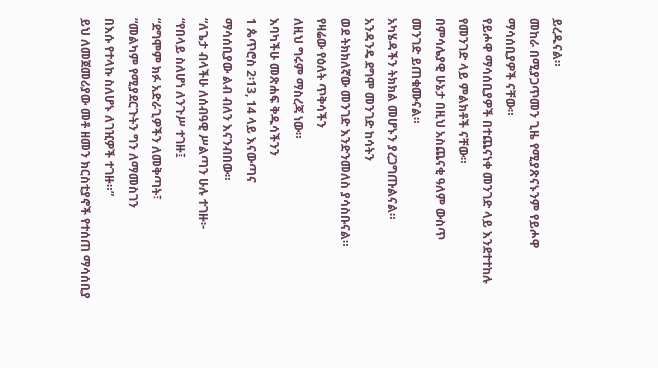ይረዱናል።
መከራ በሚያጋጥመን ጊዜ የሚያጽናኑንም የይሖዋ ማሳሰቢያዎች ናቸው።
የይሖዋ ማሳሰቢያዎች በተጨናነቀ መንገድ ላይ እንደተተከሉ
የመንገድ ላይ ምልክቶች ናቸው።
በምሳሌያዊ ሁኔታ በዚህ አስጨናቂ ዓለም ውስጥ
መንገድ ይጠቁሙናል።
አካሄዳችን ትክክል መሆኑን ያረጋግጡልናል።
አንዳንዴ ደግሞ መንገድ ከሳትን
ወደ ትክክለኛው መንገድ እንድንመለስ ያሳስቡናል።
የዛሬው የዕለት ጥቅሳችን
ለዚህ ግሩም ማስረጃ ነው።
እባካችሁ መጽሐፍ ቅዱሳችንን
1 ጴጥሮስ 2፡13, 14 ላይ እናውጣና
ማሳሰቢያው ልብ ብለን እናንብበው።
“ለጌታ ብላችሁ ለሰብዓዊ ሥልጣን ሁሉ ተገዙ፦
“የበላይ ስለሆነ ለንጉሥ ተገዙ፤
“ደግሞም ክፉ አድራጊዎችን ለመቅጣት፣
“መልካም የሚያደርጉትን ግን ለማመስገን
በእሱ የተላኩ ስለሆኑ ለገዢዎች ተገዙ።”
ይህ ለመጀመሪያው መቶ ዘመን ክርስቲያኖች የተሰጠ ማሳሰቢያ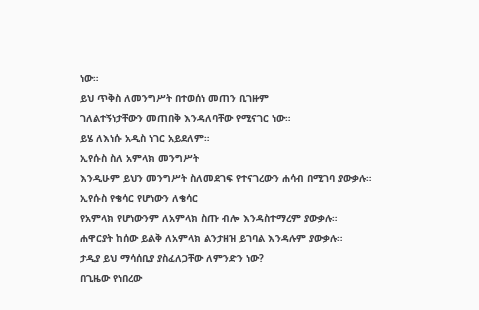ነው።
ይህ ጥቅስ ለመንግሥት በተወሰነ መጠን ቢገዙም
ገለልተኝነታቸውን መጠበቅ እንዳለባቸው የሚናገር ነው።
ይሄ ለእነሱ አዲስ ነገር አይደለም።
ኢየሱስ ስለ አምላክ መንግሥት
እንዲሁም ይህን መንግሥት ስለመደገፍ የተናገረውን ሐሳብ በሚገባ ያውቃሉ።
ኢየሱስ የቄሳር የሆነውን ለቄሳር
የአምላክ የሆነውንም ለአምላክ ስጡ ብሎ እንዳስተማረም ያውቃሉ።
ሐዋርያት ከሰው ይልቅ ለአምላክ ልንታዘዝ ይገባል እንዳሉም ያውቃሉ።
ታዲያ ይህ ማሳሰቢያ ያስፈለጋቸው ለምንድን ነው?
በጊዜው የነበረው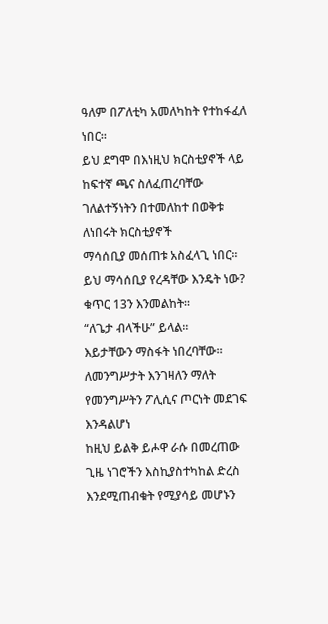ዓለም በፖለቲካ አመለካከት የተከፋፈለ ነበር።
ይህ ደግሞ በእነዚህ ክርስቲያኖች ላይ ከፍተኛ ጫና ስለፈጠረባቸው
ገለልተኝነትን በተመለከተ በወቅቱ ለነበሩት ክርስቲያኖች
ማሳሰቢያ መሰጠቱ አስፈላጊ ነበር።
ይህ ማሳሰቢያ የረዳቸው እንዴት ነው?
ቁጥር 13ን እንመልከት።
“ለጌታ ብላችሁ” ይላል።
እይታቸውን ማስፋት ነበረባቸው።
ለመንግሥታት እንገዛለን ማለት
የመንግሥትን ፖሊሲና ጦርነት መደገፍ እንዳልሆነ
ከዚህ ይልቅ ይሖዋ ራሱ በመረጠው ጊዜ ነገሮችን እስኪያስተካከል ድረስ
እንደሚጠብቁት የሚያሳይ መሆኑን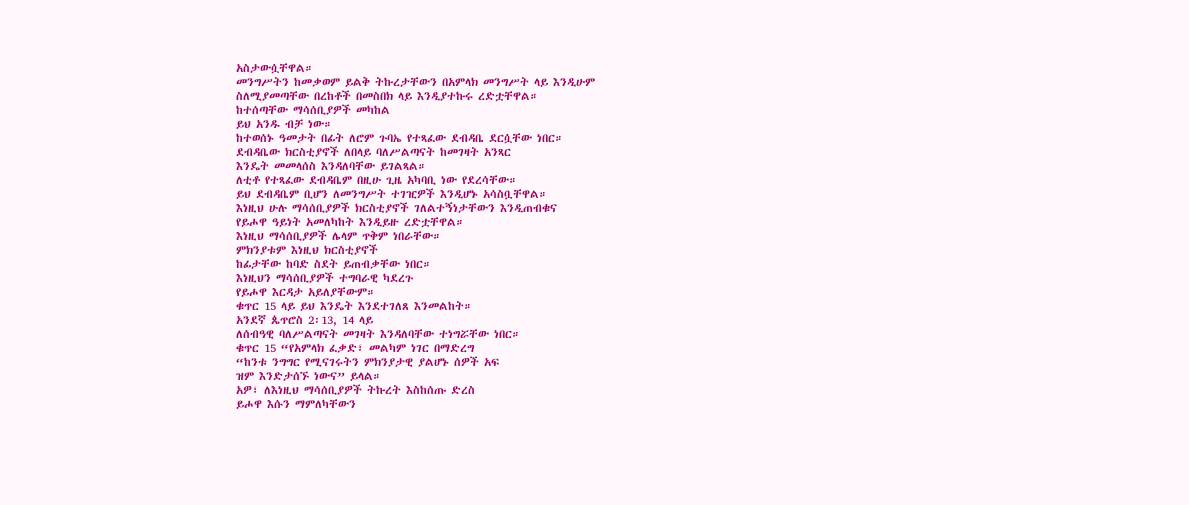አስታውሷቸዋል።
መንግሥትን ከመቃወም ይልቅ ትኩረታቸውን በአምላክ መንግሥት ላይ እንዲሁም
ስለሚያመጣቸው በረከቶች በመስበክ ላይ እንዲያተኩሩ ረድቷቸዋል።
ከተሰጣቸው ማሳሰቢያዎች መካከል
ይህ አንዱ ብቻ ነው።
ከተወሰኑ ዓመታት በፊት ለሮም ጉባኤ የተጻፈው ደብዳቤ ደርሷቸው ነበር።
ደብዳቤው ክርስቲያኖች ለበላይ ባለሥልጣናት ከመገዛት አንጻር
እንዴት መመላሰስ እንዳለባቸው ይገልጻል።
ለቲቶ የተጻፈው ደብዳቤም በዚሁ ጊዜ አካባቢ ነው የደረሳቸው።
ይህ ደብዳቤም ቢሆን ለመንግሥት ተገዢዎች እንዲሆኑ አሳስቧቸዋል።
እነዚህ ሁሉ ማሳሰቢያዎች ክርስቲያኖች ገለልተኝነታቸውን እንዲጠብቁና
የይሖዋ ዓይነት አመለካከት እንዲይዙ ረድቷቸዋል።
እነዚህ ማሳሰቢያዎች ሌላም ጥቅም ነበራቸው።
ምክንያቱም እነዚህ ክርስቲያኖች
ከፊታቸው ከባድ ስደት ይጠብቃቸው ነበር።
እነዚህን ማሳሰቢያዎች ተግባራዊ ካደረጉ
የይሖዋ እርዳታ አይለያቸውም።
ቁጥር 15 ላይ ይህ እንዴት እንደተገለጸ እንመልከት።
አንደኛ ጴጥሮስ 2፡13, 14 ላይ
ለሰብዓዊ ባለሥልጣናት መገዛት እንዳለባቸው ተነግሯቸው ነበር።
ቁጥር 15 “የአምላክ ፈቃድ፣ መልካም ነገር በማድረግ
“ከንቱ ንግግር የሚናገሩትን ምክንያታዊ ያልሆኑ ሰዎች አፍ
ዝም እንድታሰኙ ነውና” ይላል።
አዎ፣ ለእነዚህ ማሳሰቢያዎች ትኩረት እስከሰጡ ድረስ
ይሖዋ እሱን ማምለካቸውን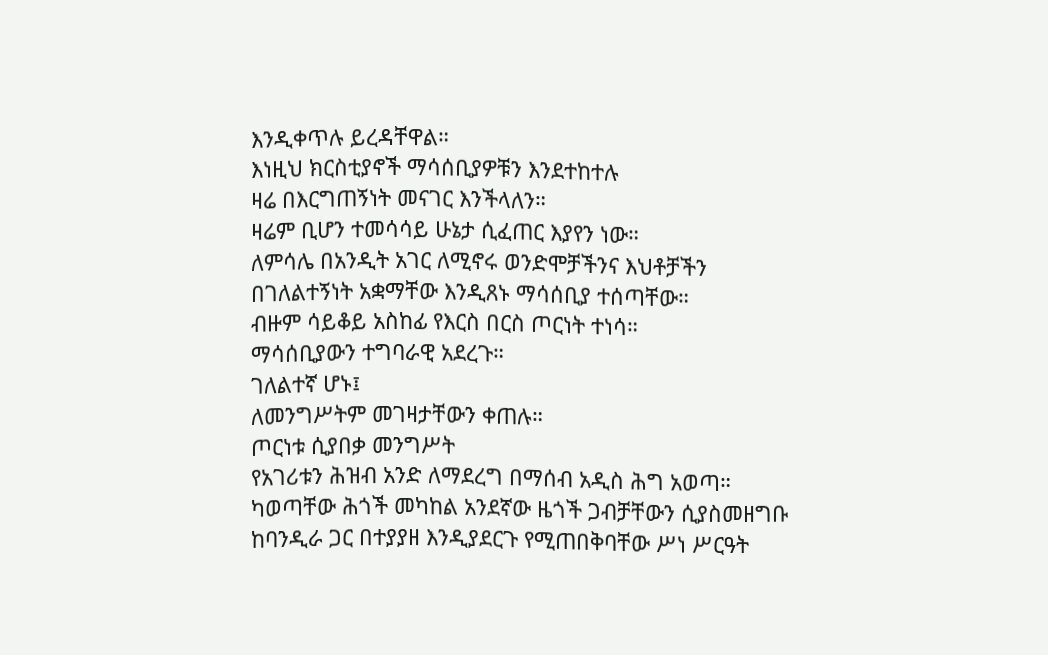እንዲቀጥሉ ይረዳቸዋል።
እነዚህ ክርስቲያኖች ማሳሰቢያዎቹን እንደተከተሉ
ዛሬ በእርግጠኝነት መናገር እንችላለን።
ዛሬም ቢሆን ተመሳሳይ ሁኔታ ሲፈጠር እያየን ነው።
ለምሳሌ በአንዲት አገር ለሚኖሩ ወንድሞቻችንና እህቶቻችን
በገለልተኝነት አቋማቸው እንዲጸኑ ማሳሰቢያ ተሰጣቸው።
ብዙም ሳይቆይ አስከፊ የእርስ በርስ ጦርነት ተነሳ።
ማሳሰቢያውን ተግባራዊ አደረጉ።
ገለልተኛ ሆኑ፤
ለመንግሥትም መገዛታቸውን ቀጠሉ።
ጦርነቱ ሲያበቃ መንግሥት
የአገሪቱን ሕዝብ አንድ ለማደረግ በማሰብ አዲስ ሕግ አወጣ።
ካወጣቸው ሕጎች መካከል አንደኛው ዜጎች ጋብቻቸውን ሲያስመዘግቡ
ከባንዲራ ጋር በተያያዘ እንዲያደርጉ የሚጠበቅባቸው ሥነ ሥርዓት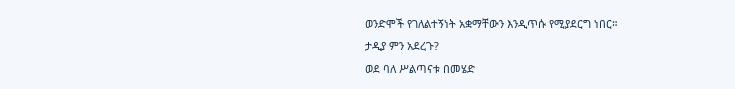ወንድሞች የገለልተኝነት አቋማቸውን እንዲጥሱ የሚያደርግ ነበር።
ታዲያ ምን አደረጉ?
ወደ ባለ ሥልጣናቱ በመሄድ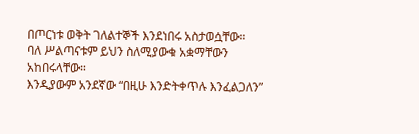በጦርነቱ ወቅት ገለልተኞች እንደነበሩ አስታወሷቸው።
ባለ ሥልጣናቱም ይህን ስለሚያውቁ አቋማቸውን አከበሩላቸው።
እንዲያውም አንደኛው “በዚሁ እንድትቀጥሉ እንፈልጋለን”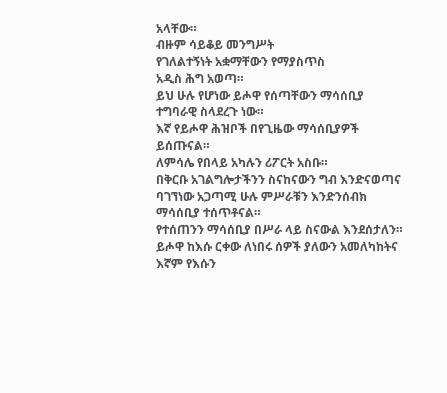አላቸው።
ብዙም ሳይቆይ መንግሥት
የገለልተኝነት አቋማቸውን የማያስጥስ
አዲስ ሕግ አወጣ።
ይህ ሁሉ የሆነው ይሖዋ የሰጣቸውን ማሳሰቢያ ተግባራዊ ስላደረጉ ነው።
እኛ የይሖዋ ሕዝቦች በየጊዜው ማሳሰቢያዎች ይሰጡናል።
ለምሳሌ የበላይ አካሉን ሪፖርት አስቡ።
በቅርቡ አገልግሎታችንን ስናከናውን ግብ እንድናወጣና
ባገኘነው አጋጣሚ ሁሉ ምሥራቹን እንድንሰብክ ማሳሰቢያ ተሰጥቶናል።
የተሰጠንን ማሳሰቢያ በሥራ ላይ ስናውል እንደሰታለን።
ይሖዋ ከእሱ ርቀው ለነበሩ ሰዎች ያለውን አመለካከትና
እኛም የእሱን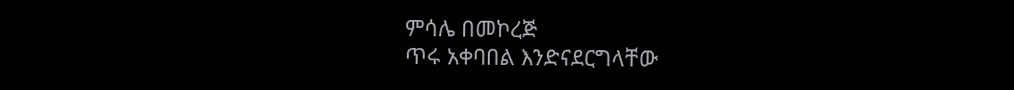ምሳሌ በመኮረጅ
ጥሩ አቀባበል እንድናደርግላቸው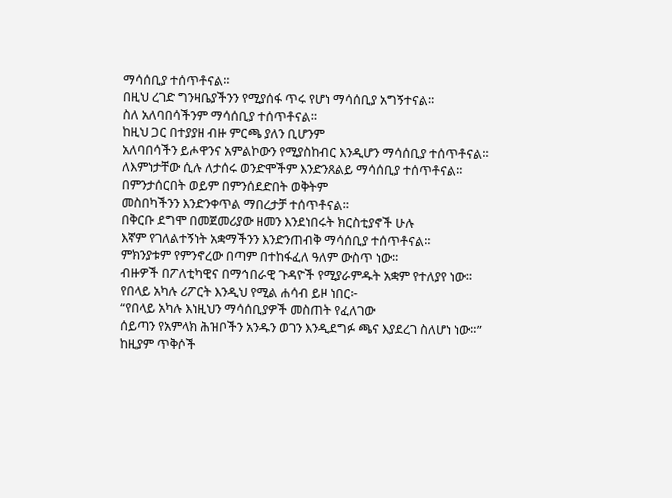ማሳሰቢያ ተሰጥቶናል።
በዚህ ረገድ ግንዛቤያችንን የሚያሰፋ ጥሩ የሆነ ማሳሰቢያ አግኝተናል።
ስለ አለባበሳችንም ማሳሰቢያ ተሰጥቶናል።
ከዚህ ጋር በተያያዘ ብዙ ምርጫ ያለን ቢሆንም
አለባበሳችን ይሖዋንና አምልኮውን የሚያስከብር እንዲሆን ማሳሰቢያ ተሰጥቶናል።
ለእምነታቸው ሲሉ ለታሰሩ ወንድሞችም እንድንጸልይ ማሳሰቢያ ተሰጥቶናል።
በምንታሰርበት ወይም በምንሰደድበት ወቅትም
መስበካችንን እንድንቀጥል ማበረታቻ ተሰጥቶናል።
በቅርቡ ደግሞ በመጀመሪያው ዘመን እንደነበሩት ክርስቲያኖች ሁሉ
እኛም የገለልተኝነት አቋማችንን እንድንጠብቅ ማሳሰቢያ ተሰጥቶናል።
ምክንያቱም የምንኖረው በጣም በተከፋፈለ ዓለም ውስጥ ነው።
ብዙዎች በፖለቲካዊና በማኅበራዊ ጉዳዮች የሚያራምዱት አቋም የተለያየ ነው።
የበላይ አካሉ ሪፖርት እንዲህ የሚል ሐሳብ ይዞ ነበር፦
“የበላይ አካሉ እነዚህን ማሳሰቢያዎች መስጠት የፈለገው
ሰይጣን የአምላክ ሕዝቦችን አንዱን ወገን እንዲደግፉ ጫና እያደረገ ስለሆነ ነው።”
ከዚያም ጥቅሶች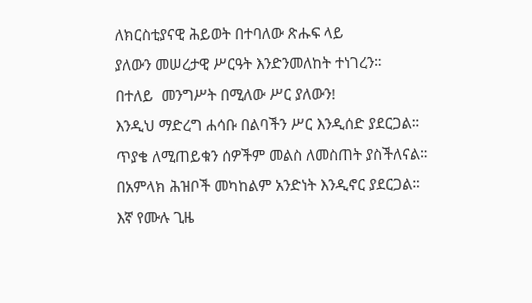ለክርስቲያናዊ ሕይወት በተባለው ጽሑፍ ላይ
ያለውን መሠረታዊ ሥርዓት እንድንመለከት ተነገረን።
በተለይ  መንግሥት በሚለው ሥር ያለውን!
እንዲህ ማድረግ ሐሳቡ በልባችን ሥር እንዲሰድ ያደርጋል።
ጥያቄ ለሚጠይቁን ሰዎችም መልስ ለመስጠት ያስችለናል።
በአምላክ ሕዝቦች መካከልም አንድነት እንዲኖር ያደርጋል።
እኛ የሙሉ ጊዜ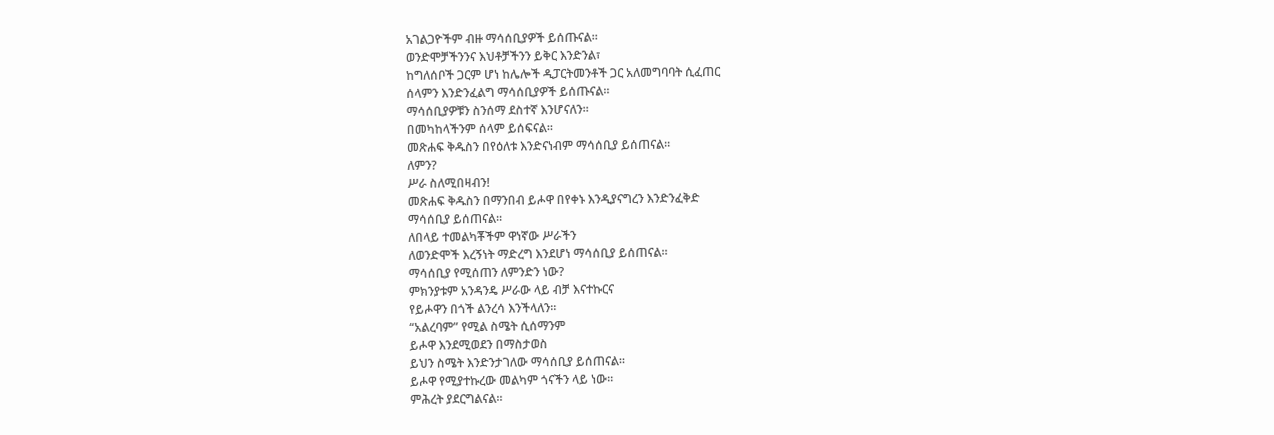አገልጋዮችም ብዙ ማሳሰቢያዎች ይሰጡናል።
ወንድሞቻችንንና እህቶቻችንን ይቅር እንድንል፣
ከግለሰቦች ጋርም ሆነ ከሌሎች ዲፓርትመንቶች ጋር አለመግባባት ሲፈጠር
ሰላምን እንድንፈልግ ማሳሰቢያዎች ይሰጡናል።
ማሳሰቢያዎቹን ስንሰማ ደስተኛ እንሆናለን።
በመካከላችንም ሰላም ይሰፍናል።
መጽሐፍ ቅዱስን በየዕለቱ እንድናነብም ማሳሰቢያ ይሰጠናል።
ለምን?
ሥራ ስለሚበዛብን!
መጽሐፍ ቅዱስን በማንበብ ይሖዋ በየቀኑ እንዲያናግረን እንድንፈቅድ
ማሳሰቢያ ይሰጠናል።
ለበላይ ተመልካቾችም ዋነኛው ሥራችን
ለወንድሞች እረኝነት ማድረግ እንደሆነ ማሳሰቢያ ይሰጠናል።
ማሳሰቢያ የሚሰጠን ለምንድን ነው?
ምክንያቱም አንዳንዴ ሥራው ላይ ብቻ እናተኩርና
የይሖዋን በጎች ልንረሳ እንችላለን።
“አልረባም” የሚል ስሜት ሲሰማንም
ይሖዋ እንደሚወደን በማስታወስ
ይህን ስሜት እንድንታገለው ማሳሰቢያ ይሰጠናል።
ይሖዋ የሚያተኩረው መልካም ጎናችን ላይ ነው።
ምሕረት ያደርግልናል።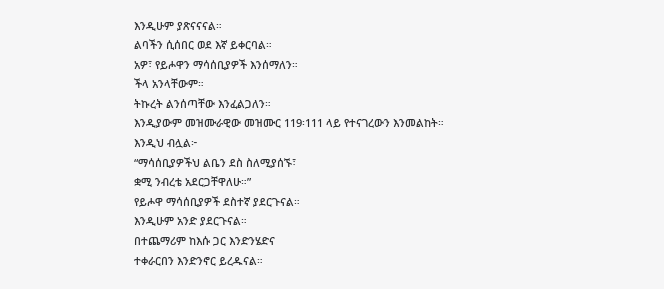እንዲሁም ያጽናናናል።
ልባችን ሲሰበር ወደ እኛ ይቀርባል።
አዎ፣ የይሖዋን ማሳሰቢያዎች እንሰማለን።
ችላ አንላቸውም።
ትኩረት ልንሰጣቸው እንፈልጋለን።
እንዲያውም መዝሙራዊው መዝሙር 119፡111 ላይ የተናገረውን እንመልከት።
እንዲህ ብሏል፦
“ማሳሰቢያዎችህ ልቤን ደስ ስለሚያሰኙ፣
ቋሚ ንብረቴ አደርጋቸዋለሁ።”
የይሖዋ ማሳሰቢያዎች ደስተኛ ያደርጉናል።
እንዲሁም አንድ ያደርጉናል።
በተጨማሪም ከእሱ ጋር እንድንሄድና
ተቀራርበን እንድንኖር ይረዱናል።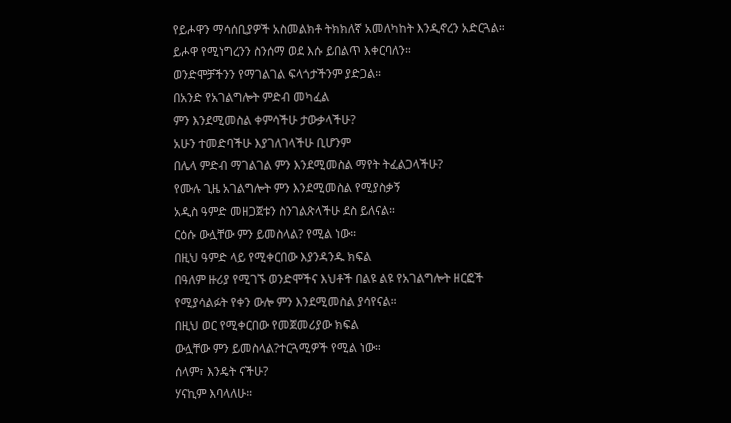የይሖዋን ማሳሰቢያዎች አስመልክቶ ትክክለኛ አመለካከት እንዲኖረን አድርጓል።
ይሖዋ የሚነግረንን ስንሰማ ወደ እሱ ይበልጥ እቀርባለን።
ወንድሞቻችንን የማገልገል ፍላጎታችንም ያድጋል።
በአንድ የአገልግሎት ምድብ መካፈል
ምን እንደሚመስል ቀምሳችሁ ታውቃላችሁ?
አሁን ተመድባችሁ እያገለገላችሁ ቢሆንም
በሌላ ምድብ ማገልገል ምን እንደሚመስል ማየት ትፈልጋላችሁ?
የሙሉ ጊዜ አገልግሎት ምን እንደሚመስል የሚያስቃኝ
አዲስ ዓምድ መዘጋጀቱን ስንገልጽላችሁ ደስ ይለናል።
ርዕሱ ውሏቸው ምን ይመስላል? የሚል ነው።
በዚህ ዓምድ ላይ የሚቀርበው እያንዳንዱ ክፍል
በዓለም ዙሪያ የሚገኙ ወንድሞችና እህቶች በልዩ ልዩ የአገልግሎት ዘርፎች
የሚያሳልፉት የቀን ውሎ ምን እንደሚመስል ያሳየናል።
በዚህ ወር የሚቀርበው የመጀመሪያው ክፍል
ውሏቸው ምን ይመስላል?ተርጓሚዎች የሚል ነው።
ሰላም፣ እንዴት ናችሁ?
ሃናኪም እባላለሁ።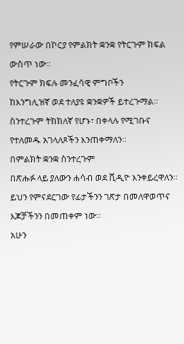የምሠራው በኮርያ የምልክት ቋንቋ የትርጉም ክፍል ውስጥ ነው።
የትርጉም ክፍሉ መንፈሳዊ ምግቦችን
ከእንግሊዝኛ ወደ ተለያዩ ቋንቋዎች ይተረጉማል።
ስንተረጉም ትክክለኛ የሆኑ፣ በቀላሉ የሚገቡና
የተለመዱ አገላለጾችን እንጠቀማለን።
በምልክት ቋንቋ ስንተረጉም
በጽሑፉ ላይ ያለውን ሐሳብ ወደ ቪዲዮ እንቀይረዋለን።
ይህን የምናደርገው የፊታችንን ገጽታ በመለዋወጥና እጆቻችንን በመጠቀም ነው።
አሁን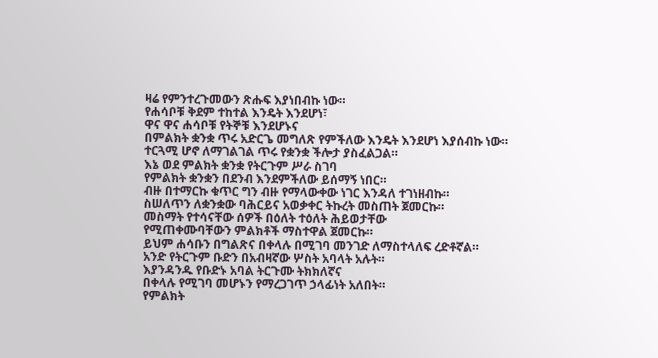ዛሬ የምንተረጉመውን ጽሑፍ እያነበብኩ ነው።
የሐሳቦቹ ቅደም ተከተል እንዴት እንደሆነ፣
ዋና ዋና ሐሳቦቹ የትኞቹ እንደሆኑና
በምልክት ቋንቋ ጥሩ አድርጌ መግለጽ የምችለው እንዴት እንደሆነ እያሰብኩ ነው።
ተርጓሚ ሆኖ ለማገልገል ጥሩ የቋንቋ ችሎታ ያስፈልጋል።
እኔ ወደ ምልክት ቋንቋ የትርጉም ሥራ ስገባ
የምልክት ቋንቋን በደንብ እንደምችለው ይሰማኝ ነበር።
ብዙ በተማርኩ ቁጥር ግን ብዙ የማላውቀው ነገር እንዳለ ተገነዘብኩ።
ስሠለጥን ለቋንቋው ባሕርይና አወቃቀር ትኩረት መስጠት ጀመርኩ።
መስማት የተሳናቸው ሰዎች በዕለት ተዕለት ሕይወታቸው
የሚጠቀሙባቸውን ምልክቶች ማስተዋል ጀመርኩ።
ይህም ሐሳቡን በግልጽና በቀላሉ በሚገባ መንገድ ለማስተላለፍ ረድቶኛል።
አንድ የትርጉም ቡድን በአብዛኛው ሦስት አባላት አሉት።
እያንዳንዱ የቡድኑ አባል ትርጉሙ ትክክለኛና
በቀላሉ የሚገባ መሆኑን የማረጋገጥ ኃላፊነት አለበት።
የምልክት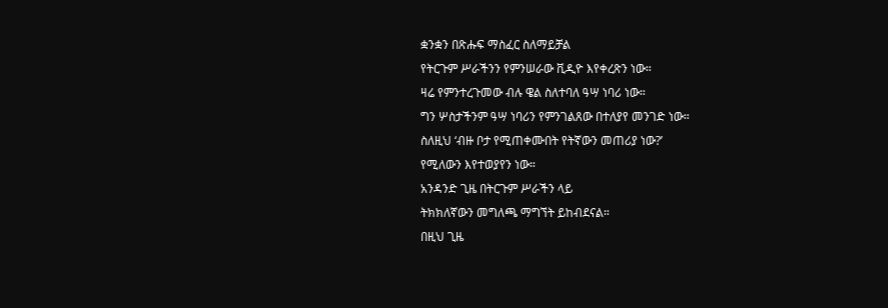ቋንቋን በጽሑፍ ማስፈር ስለማይቻል
የትርጉም ሥራችንን የምንሠራው ቪዲዮ እየቀረጽን ነው።
ዛሬ የምንተረጉመው ብሉ ዌል ስለተባለ ዓሣ ነባሪ ነው።
ግን ሦስታችንም ዓሣ ነባሪን የምንገልጸው በተለያየ መንገድ ነው።
ስለዚህ ‘ብዙ ቦታ የሚጠቀሙበት የትኛውን መጠሪያ ነው?’
የሚለውን እየተወያየን ነው።
አንዳንድ ጊዜ በትርጉም ሥራችን ላይ
ትክክለኛውን መግለጫ ማግኘት ይከብደናል።
በዚህ ጊዜ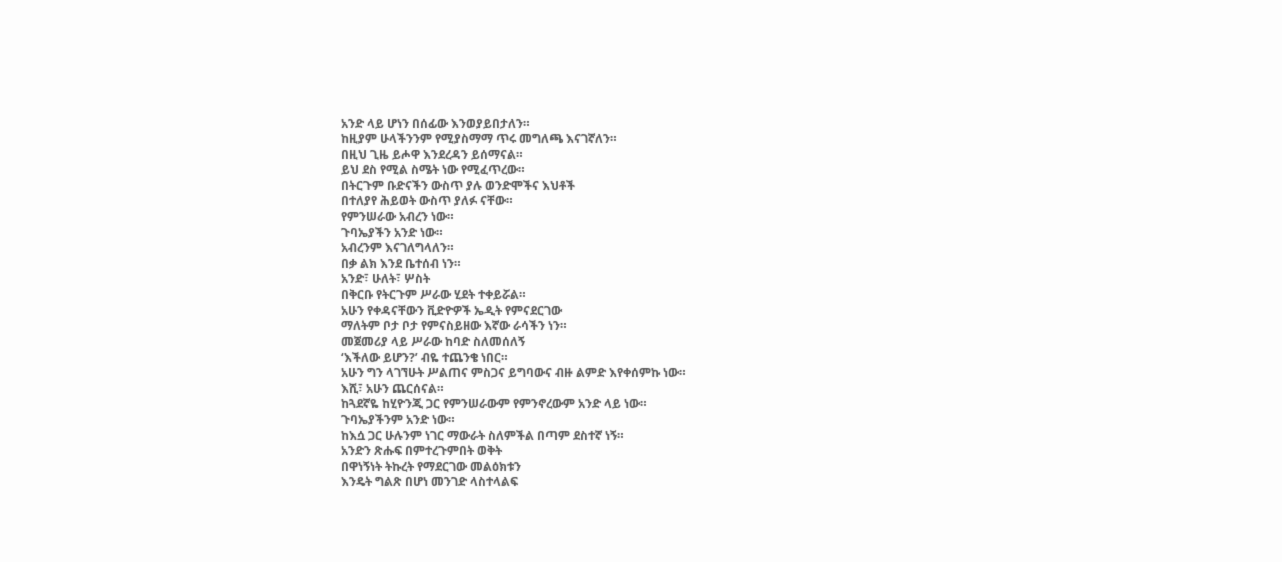አንድ ላይ ሆነን በሰፊው እንወያይበታለን።
ከዚያም ሁላችንንም የሚያስማማ ጥሩ መግለጫ እናገኛለን።
በዚህ ጊዜ ይሖዋ እንደረዳን ይሰማናል።
ይህ ደስ የሚል ስሜት ነው የሚፈጥረው።
በትርጉም ቡድናችን ውስጥ ያሉ ወንድሞችና እህቶች
በተለያየ ሕይወት ውስጥ ያለፉ ናቸው።
የምንሠራው አብረን ነው።
ጉባኤያችን አንድ ነው።
አብረንም እናገለግላለን።
በቃ ልክ እንደ ቤተሰብ ነን።
አንድ፣ ሁለት፣ ሦስት
በቅርቡ የትርጉም ሥራው ሂደት ተቀይሯል።
አሁን የቀዳናቸውን ቪድዮዎች ኤዲት የምናደርገው
ማለትም ቦታ ቦታ የምናስይዘው እኛው ራሳችን ነን።
መጀመሪያ ላይ ሥራው ከባድ ስለመሰለኝ
‘እችለው ይሆን?’ ብዬ ተጨንቄ ነበር።
አሁን ግን ላገኘሁት ሥልጠና ምስጋና ይግባውና ብዙ ልምድ እየቀሰምኩ ነው።
እሺ፣ አሁን ጨርሰናል።
ከጓደኛዬ ከሂዮንጂ ጋር የምንሠራውም የምንኖረውም አንድ ላይ ነው።
ጉባኤያችንም አንድ ነው።
ከእሷ ጋር ሁሉንም ነገር ማውራት ስለምችል በጣም ደስተኛ ነኝ።
አንድን ጽሑፍ በምተረጉምበት ወቅት
በዋነኝነት ትኩረት የማደርገው መልዕክቱን
እንዴት ግልጽ በሆነ መንገድ ላስተላልፍ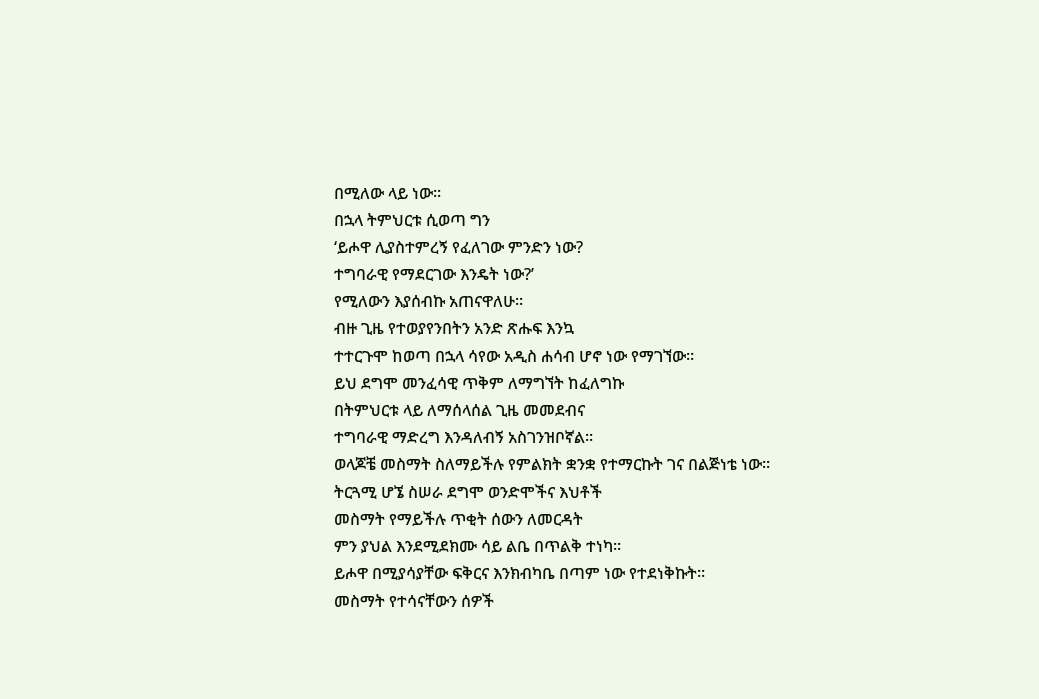በሚለው ላይ ነው።
በኋላ ትምህርቱ ሲወጣ ግን
‘ይሖዋ ሊያስተምረኝ የፈለገው ምንድን ነው?
ተግባራዊ የማደርገው እንዴት ነው?’
የሚለውን እያሰብኩ አጠናዋለሁ።
ብዙ ጊዜ የተወያየንበትን አንድ ጽሑፍ እንኳ
ተተርጉሞ ከወጣ በኋላ ሳየው አዲስ ሐሳብ ሆኖ ነው የማገኘው።
ይህ ደግሞ መንፈሳዊ ጥቅም ለማግኘት ከፈለግኩ
በትምህርቱ ላይ ለማሰላሰል ጊዜ መመደብና
ተግባራዊ ማድረግ እንዳለብኝ አስገንዝቦኛል።
ወላጆቼ መስማት ስለማይችሉ የምልክት ቋንቋ የተማርኩት ገና በልጅነቴ ነው።
ትርጓሚ ሆኜ ስሠራ ደግሞ ወንድሞችና እህቶች
መስማት የማይችሉ ጥቂት ሰውን ለመርዳት
ምን ያህል እንደሚደክሙ ሳይ ልቤ በጥልቅ ተነካ።
ይሖዋ በሚያሳያቸው ፍቅርና እንክብካቤ በጣም ነው የተደነቅኩት።
መስማት የተሳናቸውን ሰዎች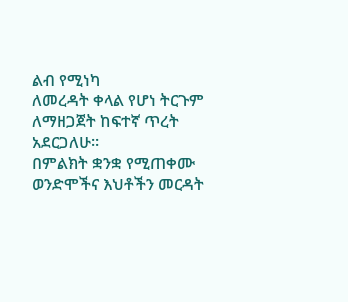ልብ የሚነካ
ለመረዳት ቀላል የሆነ ትርጉም ለማዘጋጀት ከፍተኛ ጥረት አደርጋለሁ።
በምልክት ቋንቋ የሚጠቀሙ ወንድሞችና እህቶችን መርዳት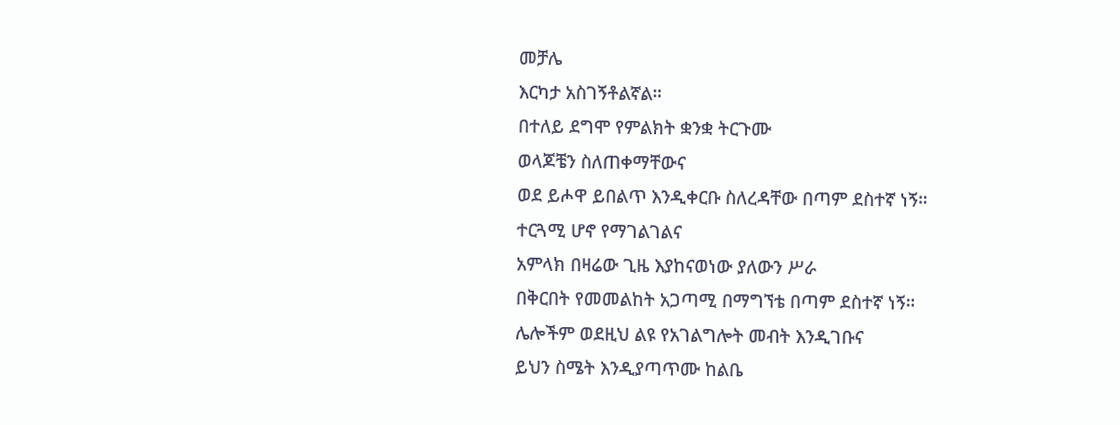መቻሌ
እርካታ አስገኝቶልኛል።
በተለይ ደግሞ የምልክት ቋንቋ ትርጉሙ
ወላጆቼን ስለጠቀማቸውና
ወደ ይሖዋ ይበልጥ እንዲቀርቡ ስለረዳቸው በጣም ደስተኛ ነኝ።
ተርጓሚ ሆኖ የማገልገልና
አምላክ በዛሬው ጊዜ እያከናወነው ያለውን ሥራ
በቅርበት የመመልከት አጋጣሚ በማግኘቴ በጣም ደስተኛ ነኝ።
ሌሎችም ወደዚህ ልዩ የአገልግሎት መብት እንዲገቡና
ይህን ስሜት እንዲያጣጥሙ ከልቤ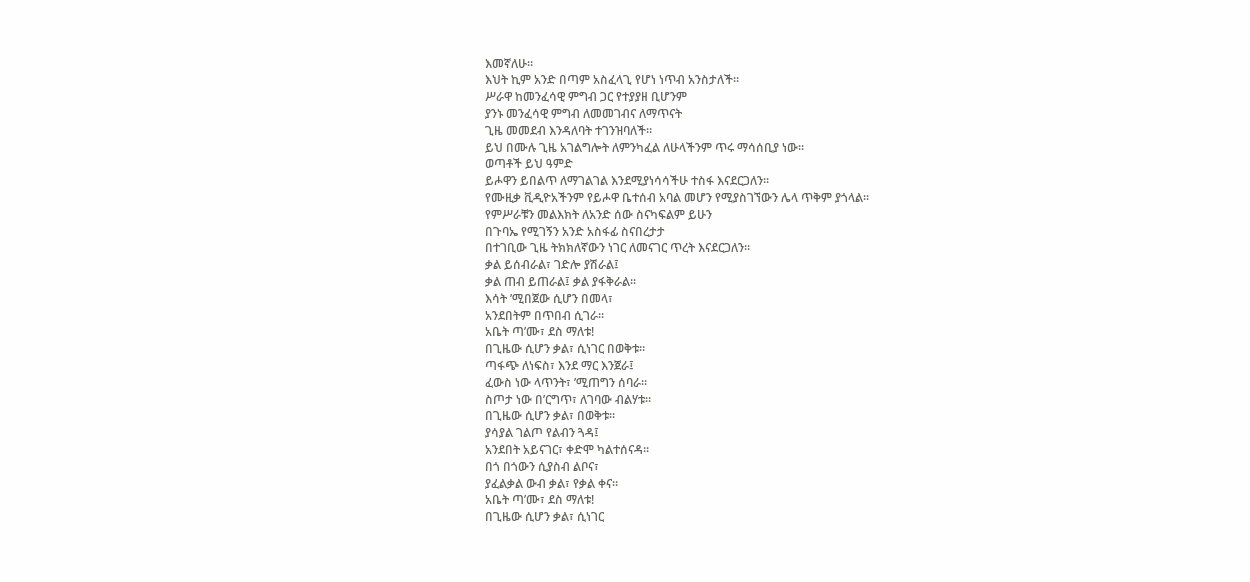እመኛለሁ።
እህት ኪም አንድ በጣም አስፈላጊ የሆነ ነጥብ አንስታለች።
ሥራዋ ከመንፈሳዊ ምግብ ጋር የተያያዘ ቢሆንም
ያንኑ መንፈሳዊ ምግብ ለመመገብና ለማጥናት
ጊዜ መመደብ እንዳለባት ተገንዝባለች።
ይህ በሙሉ ጊዜ አገልግሎት ለምንካፈል ለሁላችንም ጥሩ ማሳሰቢያ ነው።
ወጣቶች ይህ ዓምድ
ይሖዋን ይበልጥ ለማገልገል እንደሚያነሳሳችሁ ተስፋ እናደርጋለን።
የሙዚቃ ቪዲዮአችንም የይሖዋ ቤተሰብ አባል መሆን የሚያስገኘውን ሌላ ጥቅም ያጎላል።
የምሥራቹን መልእክት ለአንድ ሰው ስናካፍልም ይሁን
በጉባኤ የሚገኝን አንድ አስፋፊ ስናበረታታ
በተገቢው ጊዜ ትክክለኛውን ነገር ለመናገር ጥረት እናደርጋለን።
ቃል ይሰብራል፣ ገድሎ ያሽራል፤
ቃል ጠብ ይጠራል፤ ቃል ያፋቅራል።
እሳት ’ሚበጀው ሲሆን በመላ፣
አንደበትም በጥበብ ሲገራ።
አቤት ጣ’ሙ፣ ደስ ማለቱ!
በጊዜው ሲሆን ቃል፣ ሲነገር በወቅቱ።
ጣፋጭ ለነፍስ፣ እንደ ማር እንጀራ፤
ፈውስ ነው ላጥንት፣ ’ሚጠግን ሰባራ።
ስጦታ ነው በ’ርግጥ፣ ለገባው ብልሃቱ።
በጊዜው ሲሆን ቃል፣ በወቅቱ።
ያሳያል ገልጦ የልብን ጓዳ፤
አንደበት አይናገር፣ ቀድሞ ካልተሰናዳ።
በጎ በጎውን ሲያስብ ልቦና፣
ያፈልቃል ውብ ቃል፣ የቃል ቀና።
አቤት ጣ’ሙ፣ ደስ ማለቱ!
በጊዜው ሲሆን ቃል፣ ሲነገር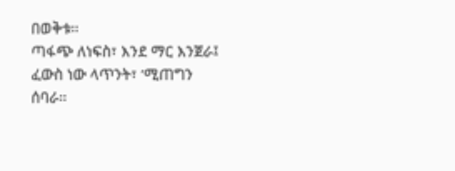በወቅቱ።
ጣፋጭ ለነፍስ፣ እንደ ማር እንጀራ፤
ፈውስ ነው ላጥንት፣ ’ሚጠግን ሰባራ።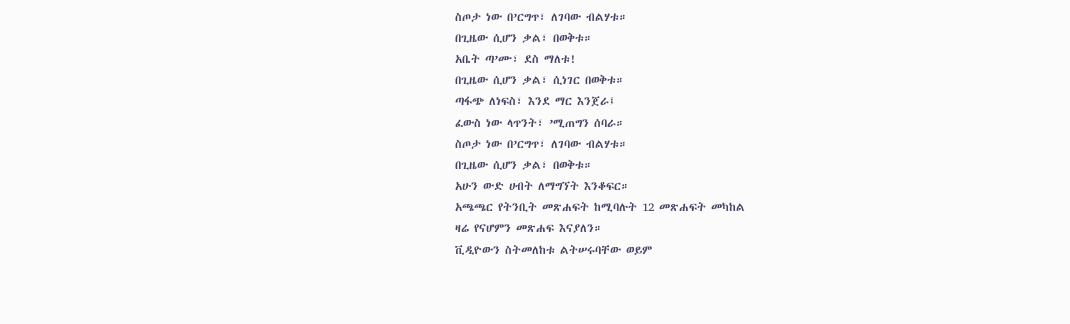ስጦታ ነው በ’ርግጥ፣ ለገባው ብልሃቱ።
በጊዜው ሲሆን ቃል፣ በወቅቱ።
አቤት ጣ’ሙ፣ ደስ ማለቱ!
በጊዜው ሲሆን ቃል፣ ሲነገር በወቅቱ።
ጣፋጭ ለነፍስ፣ እንደ ማር እንጀራ፤
ፈውስ ነው ላጥንት፣ ’ሚጠግን ሰባራ።
ስጦታ ነው በ’ርግጥ፣ ለገባው ብልሃቱ።
በጊዜው ሲሆን ቃል፣ በወቅቱ።
አሁን ውድ ሀብት ለማግኘት እንቆፍር።
አጫጫር የትንቢት መጽሐፍት ከሚባሉት 12 መጽሐፍት መካከል
ዛሬ የናሆምን መጽሐፍ እናያለን።
ቪዲዮውን ስትመለከቱ ልትሠሩባቸው ወይም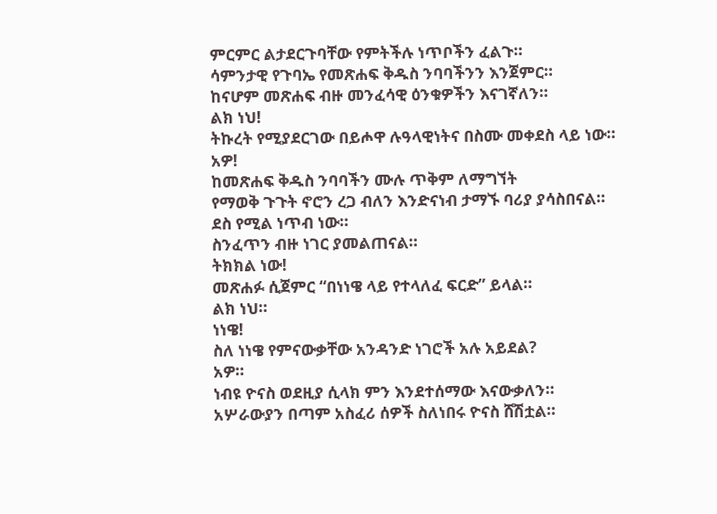ምርምር ልታደርጉባቸው የምትችሉ ነጥቦችን ፈልጉ።
ሳምንታዊ የጉባኤ የመጽሐፍ ቅዱስ ንባባችንን እንጀምር።
ከናሆም መጽሐፍ ብዙ መንፈሳዊ ዕንቁዎችን እናገኛለን።
ልክ ነህ!
ትኩረት የሚያደርገው በይሖዋ ሉዓላዊነትና በስሙ መቀደስ ላይ ነው።
አዎ!
ከመጽሐፍ ቅዱስ ንባባችን ሙሉ ጥቅም ለማግኘት
የማወቅ ጉጉት ኖሮን ረጋ ብለን እንድናነብ ታማኙ ባሪያ ያሳስበናል።
ደስ የሚል ነጥብ ነው።
ስንፈጥን ብዙ ነገር ያመልጠናል።
ትክክል ነው!
መጽሐፉ ሲጀምር “በነነዌ ላይ የተላለፈ ፍርድ” ይላል።
ልክ ነህ።
ነነዌ!
ስለ ነነዌ የምናውቃቸው አንዳንድ ነገሮች አሉ አይደል?
አዎ።
ነብዩ ዮናስ ወደዚያ ሲላክ ምን እንደተሰማው እናውቃለን።
አሦራውያን በጣም አስፈሪ ሰዎች ስለነበሩ ዮናስ ሸሽቷል።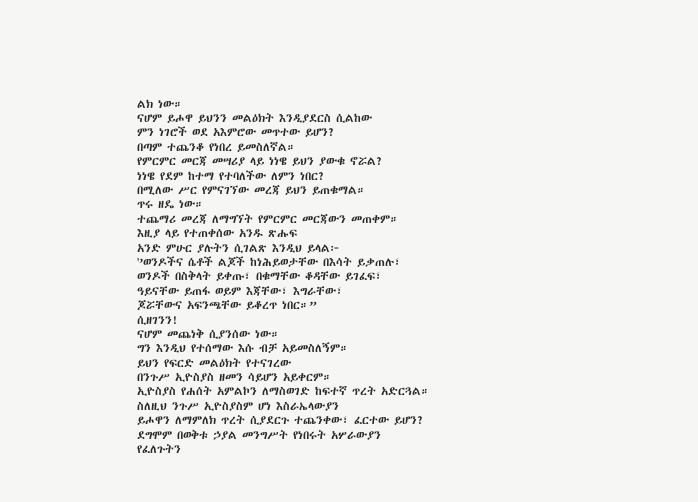ልክ ነው።
ናሆም ይሖዋ ይህንን መልዕክት እንዲያደርስ ሲልከው
ምን ነገሮች ወደ አእምሮው መጥተው ይሆን?
በጣም ተጨንቆ የነበረ ይመስለኛል።
የምርምር መርጃ መሣሪያ ላይ ነነዌ ይህን ያውቁ ኖሯል?
ነነዌ የደም ከተማ የተባለችው ለምን ነበር?
በሚለው ሥር የምናገኘው መረጃ ይህን ይጠቁማል።
ጥሩ ዘዴ ነው።
ተጨማሪ መረጃ ለማግኘት የምርምር መርጃውን መጠቀም።
እዚያ ላይ የተጠቀሰው አንዱ ጽሑፍ
አንድ ምሁር ያሉትን ሲገልጽ እንዲህ ይላል፦
'’ወንዶችና ሴቶች ልጆች ከነሕይወታቸው በእሳት ይቃጠሉ፣
ወንዶች በስቅላት ይቀጡ፣ በቁማቸው ቆዳቸው ይገፈፍ፣
ዓይናቸው ይጠፋ ወይም እጃቸው፣ እግራቸው፣
ጆሯቸውና አፍንጫቸው ይቆረጥ ነበር።”
ሲዘገንን!
ናሆም መጨነቅ ሲያንሰው ነው።
ግን እንዲህ የተሰማው እሱ ብቻ አይመስለኝም።
ይህን የፍርድ መልዕክት የተናገረው
በንጉሥ ኢዮስያስ ዘመን ሳይሆን አይቀርም።
ኢዮስያስ የሐሰት አምልኮን ለማስወገድ ከፍተኛ ጥረት አድርጓል።
ስለዚህ ንጉሥ ኢዮስያስም ሆነ እስራኤላውያን
ይሖዋን ለማምለክ ጥረት ሲያደርጉ ተጨንቀው፣ ፈርተው ይሆን?
ደግሞም በወቅቱ ኃያል መንግሥት የነበሩት አሦራውያን
የፈለጉትን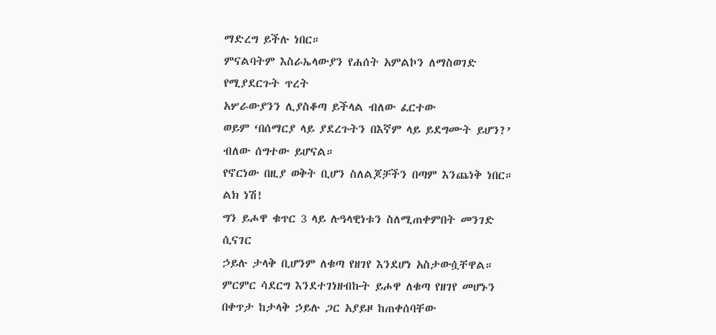ማድረግ ይችሉ ነበር።
ምናልባትም እስራኤላውያን የሐሰት አምልኮን ለማስወገድ የሚያደርጉት ጥረት
አሦራውያንን ሊያስቆጣ ይችላል ብለው ፈርተው
ወይም ‘በሰማርያ ላይ ያደረጉትን በእኛም ላይ ይደግሙት ይሆን?’
ብለው ሰግተው ይሆናል።
የኖርነው በዚያ ወቅት ቢሆን ስለልጆቻችን በጣም እንጨነቅ ነበር።
ልክ ነሽ!
ግን ይሖዋ ቁጥር 3 ላይ ሉዓላዊነቱን ስለሚጠቀምበት መንገድ ሲናገር
ኃይሉ ታላቅ ቢሆንም ለቁጣ የዘገየ እንደሆነ አስታውሷቸዋል።
ምርምር ሳደርግ እንደተገነዘብኩት ይሖዋ ለቁጣ የዘገየ መሆኑን
በቀጥታ ከታላቅ ኃይሉ ጋር አያይዞ ከጠቀሰባቸው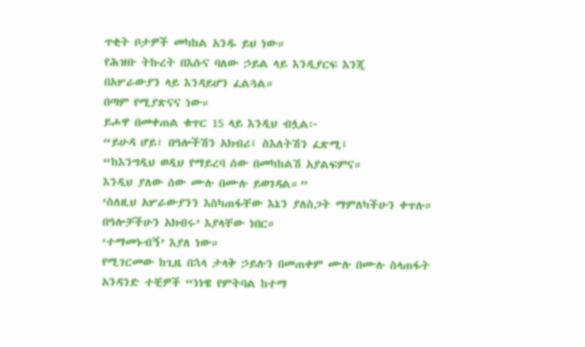ጥቂት ቦታዎች መካከል አንዱ ይህ ነው።
የሕዝቡ ትኩረት በእሱና ባለው ኃይል ላይ እንዲያርፍ እንጂ
በአሦራውያን ላይ እንዳይሆን ፈልጓል።
በጣም የሚያጽናና ነው።
ይሖዋ በመቀጠል ቁጥር 15 ላይ እንዲህ ብሏል፦
“ይሁዳ ሆይ፣ በዓሎችሽን አክብሪ፤ ስእለትሽን ፈጽሚ፤
“ከእንግዲህ ወዲህ የማይረባ ሰው በመካከልሽ አያልፍምና።
እንዲህ ያለው ሰው ሙሉ በሙሉ ይወገዳል።”
‘ስለዚህ አሦራውያንን እስካጠፋቸው እኔን ያለስጋት ማምለካችሁን ቀጥሉ።
በዓሎቻችሁን አክብሩ’ እያላቸው ነበር።
‘ተማመኑብኝ’ እያለ ነው።
የሚገርመው ከጊዜ በኋላ ታላቅ ኃይሉን በመጠቀም ሙሉ በሙሉ ስላጠፋት
አንዳንድ ተቺዎች “ነነዌ የምትባል ከተማ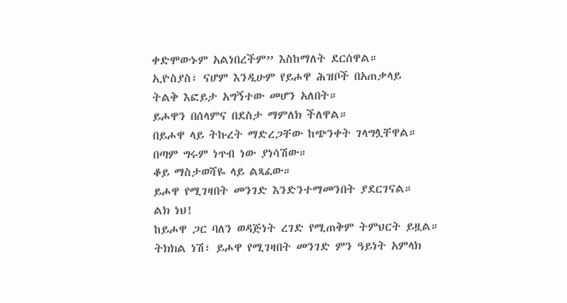ቀድሞውኑም አልነበረችም” እስከማለት ደርሰዋል።
ኢዮስያስ፣ ናሆም እንዲሁም የይሖዋ ሕዝቦች በአጠቃላይ
ትልቅ እፎይታ አግኝተው መሆን አለበት።
ይሖዋን በሰላምና በደስታ ማምለክ ችለዋል።
በይሖዋ ላይ ትኩረት ማድረጋቸው ከጭንቀት ገላግሏቸዋል።
በጣም ግሩም ነጥብ ነው ያነሳሽው።
ቆይ ማስታወሻዬ ላይ ልጻፈው።
ይሖዋ የሚገዛበት መንገድ እንድንተማመንበት ያደርገናል።
ልክ ነህ!
ከይሖዋ ጋር ባለን ወዳጅነት ረገድ የሚጠቅም ትምህርት ይዟል።
ትክክል ነሽ፣ ይሖዋ የሚገዛበት መንገድ ምን ዓይነት አምላክ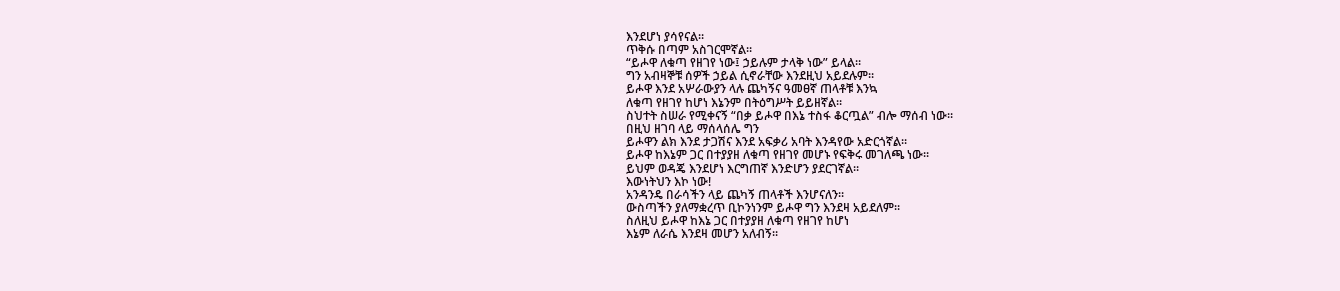እንደሆነ ያሳየናል።
ጥቅሱ በጣም አስገርሞኛል።
“ይሖዋ ለቁጣ የዘገየ ነው፤ ኃይሉም ታላቅ ነው” ይላል።
ግን አብዛኞቹ ሰዎች ኃይል ሲኖራቸው እንደዚህ አይደሉም።
ይሖዋ እንደ አሦራውያን ላሉ ጨካኝና ዓመፀኛ ጠላቶቹ እንኳ
ለቁጣ የዘገየ ከሆነ እኔንም በትዕግሥት ይይዘኛል።
ስህተት ስሠራ የሚቀናኝ “በቃ ይሖዋ በእኔ ተስፋ ቆርጧል” ብሎ ማሰብ ነው።
በዚህ ዘገባ ላይ ማሰላሰሌ ግን
ይሖዋን ልክ እንደ ታጋሽና እንደ አፍቃሪ አባት እንዳየው አድርጎኛል።
ይሖዋ ከእኔም ጋር በተያያዘ ለቁጣ የዘገየ መሆኑ የፍቅሩ መገለጫ ነው።
ይህም ወዳጄ እንደሆነ እርግጠኛ እንድሆን ያደርገኛል።
እውነትህን እኮ ነው!
አንዳንዴ በራሳችን ላይ ጨካኝ ጠላቶች እንሆናለን።
ውስጣችን ያለማቋረጥ ቢኮንነንም ይሖዋ ግን እንደዛ አይደለም።
ስለዚህ ይሖዋ ከእኔ ጋር በተያያዘ ለቁጣ የዘገየ ከሆነ
እኔም ለራሴ እንደዛ መሆን አለብኝ።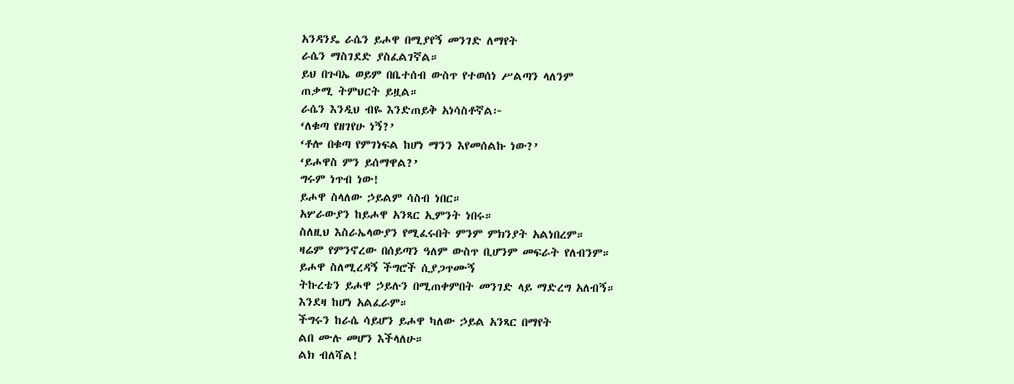አንዳንዴ ራሴን ይሖዋ በሚያየኝ መንገድ ለማየት
ራሴን ማስገደድ ያስፈልገኛል።
ይህ በጉባኤ ወይም በቤተሰብ ውስጥ የተወሰነ ሥልጣን ላለንም
ጠቃሚ ትምህርት ይዟል።
ራሴን እንዲህ ብዬ እንድጠይቅ አነሳስቶኛል፦
‘ለቁጣ የዘገየሁ ነኝ?’
‘ቶሎ በቁጣ የምገነፍል ከሆነ ማንን እየመሰልኩ ነው?’
‘ይሖዋስ ምን ይሰማዋል?’
ግሩም ነጥብ ነው!
ይሖዋ ስላለው ኃይልም ሳስብ ነበር።
አሦራውያን ከይሖዋ አንጻር ኢምንት ነበሩ።
ስለዚህ እስራኤላውያን የሚፈሩበት ምንም ምክንያት አልነበረም።
ዛሬም የምንኖረው በሰይጣን ዓለም ውስጥ ቢሆንም መፍራት የለብንም።
ይሖዋ ስለሚረዳኝ ችግሮች ሲያጋጥሙኝ
ትኩረቴን ይሖዋ ኃይሉን በሚጠቀምበት መንገድ ላይ ማድረግ አለብኝ።
እንደዛ ከሆነ አልፈራም።
ችግሩን ከራሴ ሳይሆን ይሖዋ ካለው ኃይል አንጻር በማየት
ልበ ሙሉ መሆን እችላለሁ።
ልክ ብለሻል!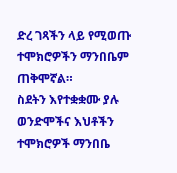ድረ ገጻችን ላይ የሚወጡ ተሞክሮዎችን ማንበቤም ጠቅሞኛል።
ስደትን እየተቋቋሙ ያሉ ወንድሞችና እህቶችን ተሞክሮዎች ማንበቤ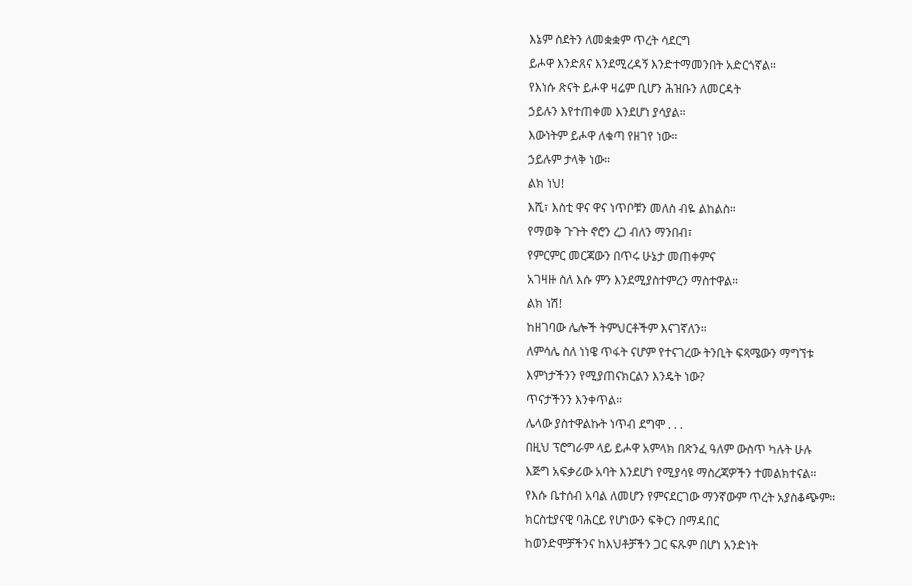እኔም ስደትን ለመቋቋም ጥረት ሳደርግ
ይሖዋ እንድጸና እንደሚረዳኝ እንድተማመንበት አድርጎኛል።
የእነሱ ጽናት ይሖዋ ዛሬም ቢሆን ሕዝቡን ለመርዳት
ኃይሉን እየተጠቀመ እንደሆነ ያሳያል።
እውነትም ይሖዋ ለቁጣ የዘገየ ነው።
ኃይሉም ታላቅ ነው።
ልክ ነህ!
እሺ፣ እስቲ ዋና ዋና ነጥቦቹን መለስ ብዬ ልከልስ።
የማወቅ ጉጉት ኖሮን ረጋ ብለን ማንበብ፣
የምርምር መርጃውን በጥሩ ሁኔታ መጠቀምና
አገዛዙ ስለ እሱ ምን እንደሚያስተምረን ማስተዋል።
ልክ ነሽ!
ከዘገባው ሌሎች ትምህርቶችም እናገኛለን።
ለምሳሌ ስለ ነነዌ ጥፋት ናሆም የተናገረው ትንቢት ፍጻሜውን ማግኘቱ
እምነታችንን የሚያጠናክርልን እንዴት ነው?
ጥናታችንን እንቀጥል።
ሌላው ያስተዋልኩት ነጥብ ደግሞ . . .
በዚህ ፕሮግራም ላይ ይሖዋ አምላክ በጽንፈ ዓለም ውስጥ ካሉት ሁሉ
እጅግ አፍቃሪው አባት እንደሆነ የሚያሳዩ ማስረጃዎችን ተመልክተናል።
የእሱ ቤተሰብ አባል ለመሆን የምናደርገው ማንኛውም ጥረት አያስቆጭም።
ክርስቲያናዊ ባሕርይ የሆነውን ፍቅርን በማዳበር
ከወንድሞቻችንና ከእህቶቻችን ጋር ፍጹም በሆነ አንድነት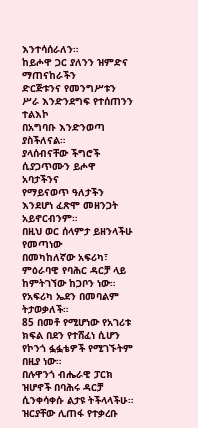እንተሳሰራለን።
ከይሖዋ ጋር ያለንን ዝምድና ማጠናከራችን
ድርጅቱንና የመንግሥቱን ሥራ እንድንደግፍ የተሰጠንን ተልእኮ
በአግባቡ እንድንወጣ ያስችለናል።
ያላሰብናቸው ችግሮች ሲያጋጥሙን ይሖዋ አባታችንና
የማይናወጥ ዓለታችን እንደሆነ ፈጽሞ መዘንጋት አይኖርብንም።
በዚህ ወር ሰላምታ ይዘንላችሁ የመጣነው
በመካከለኛው አፍሪካ፣ ምዕራባዊ የባሕር ዳርቻ ላይ ከምትገኘው ከጋቦን ነው።
የአፍሪካ ኤደን በመባልም ትታወቃለች።
85 በመቶ የሚሆነው የአገሪቱ ክፍል በደን የተሸፈነ ሲሆን
የኮንጎ ፏፏቴዎች የሚገኙትም በዚያ ነው።
በሉዋንጎ ብሔራዊ ፓርክ ዝሆኖች በባሕሩ ዳርቻ ሲንቀሳቀሱ ልታዩ ትችላላችሁ።
ዝርያቸው ሊጠፋ የተቃረቡ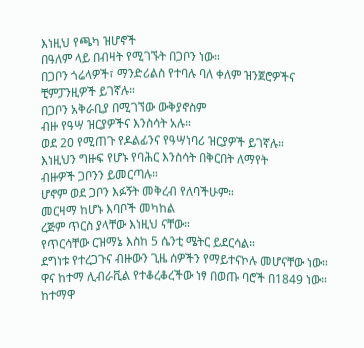እነዚህ የጫካ ዝሆኖች
በዓለም ላይ በብዛት የሚገኙት በጋቦን ነው።
በጋቦን ጎሬላዎች፣ ማንድሪልስ የተባሉ ባለ ቀለም ዝንጀሮዎችና
ቺምፓንዚዎች ይገኛሉ።
በጋቦን አቅራቢያ በሚገኘው ውቅያኖስም
ብዙ የዓሣ ዝርያዎችና እንስሳት አሉ።
ወደ 20 የሚጠጉ የዶልፊንና የዓሣነባሪ ዝርያዎች ይገኛሉ።
እነዚህን ግዙፍ የሆኑ የባሕር እንስሳት በቅርበት ለማየት
ብዙዎች ጋቦንን ይመርጣሉ።
ሆኖም ወደ ጋቦን እፉኝት መቅረብ የለባችሁም።
መርዛማ ከሆኑ እባቦች መካከል
ረጅም ጥርስ ያላቸው እነዚህ ናቸው።
የጥርሳቸው ርዝማኔ እስከ 5 ሴንቲ ሜትር ይደርሳል።
ደግነቱ የተረጋጉና ብዙውን ጊዜ ሰዎችን የማይተናኮሉ መሆናቸው ነው።
ዋና ከተማ ሊብራቪል የተቆረቆረችው ነፃ በወጡ ባሮች በ1849 ነው።
ከተማዋ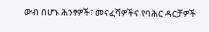ውብ በሆኑ ሕንፃዎች፣ መናፈሻዎችና የባሕር ዳርቻዎች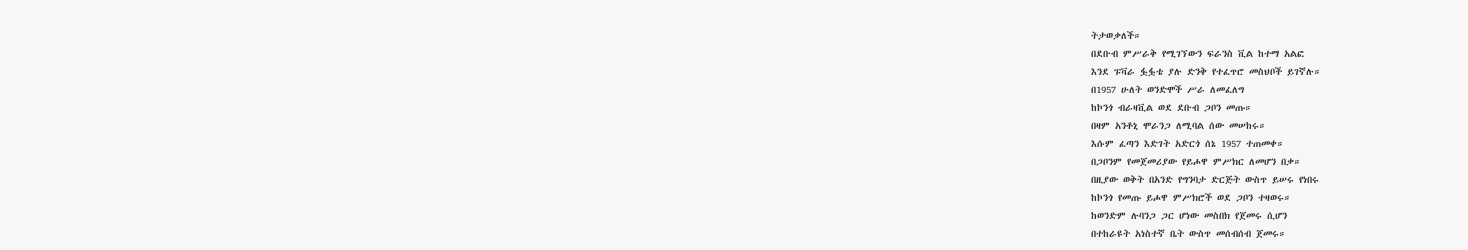ትታወቃለች።
በደቡብ ምሥራቅ የሚገኘውን ፍራንስ ቪል ከተማ አልፎ
እንደ ፑቫራ ፏፏቴ ያሉ ድንቅ የተፈጥሮ መስህቦች ይገኛሉ።
በ1957 ሁለት ወንድሞች ሥራ ለመፈለግ
ከኮንጎ ብራዛቪል ወደ ደቡብ ጋቦን መጡ።
በዛም አንቶኒ ሞራንጋ ለሚባል ሰው መሠከሩ።
እሱም ፈጣን እድገት አድርጎ ሰኔ 1957 ተጠመቀ።
በጋቦንም የመጀመሪያው የይሖዋ ምሥክር ለመሆን በቃ።
በዚያው ወቅት በአንድ የግንባታ ድርጅት ውስጥ ይሠሩ የነበሩ
ከኮንጎ የመጡ ይሖዋ ምሥክሮች ወደ ጋቦን ተዛወሩ።
ከወንድም ሉባንጋ ጋር ሆነው መስበክ የጀመሩ ሲሆን
በተከራዩት አነስተኛ ቤት ውስጥ መሰብሰብ ጀመሩ።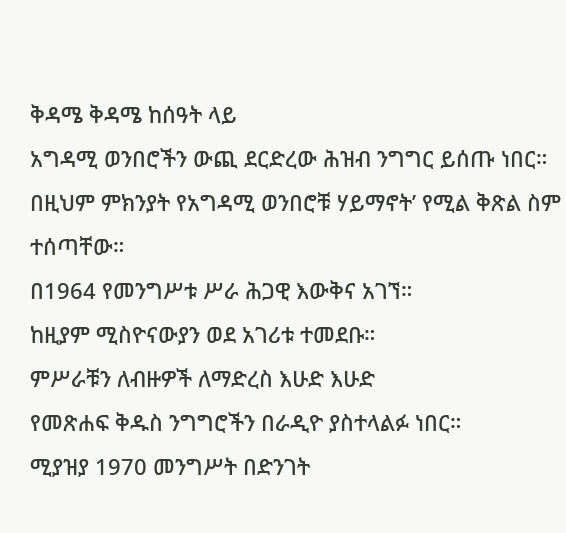ቅዳሜ ቅዳሜ ከሰዓት ላይ
አግዳሚ ወንበሮችን ውጪ ደርድረው ሕዝብ ንግግር ይሰጡ ነበር።
በዚህም ምክንያት የአግዳሚ ወንበሮቹ ሃይማኖት’ የሚል ቅጽል ስም ተሰጣቸው።
በ1964 የመንግሥቱ ሥራ ሕጋዊ እውቅና አገኘ።
ከዚያም ሚስዮናውያን ወደ አገሪቱ ተመደቡ።
ምሥራቹን ለብዙዎች ለማድረስ እሁድ እሁድ
የመጽሐፍ ቅዱስ ንግግሮችን በራዲዮ ያስተላልፉ ነበር።
ሚያዝያ 1970 መንግሥት በድንገት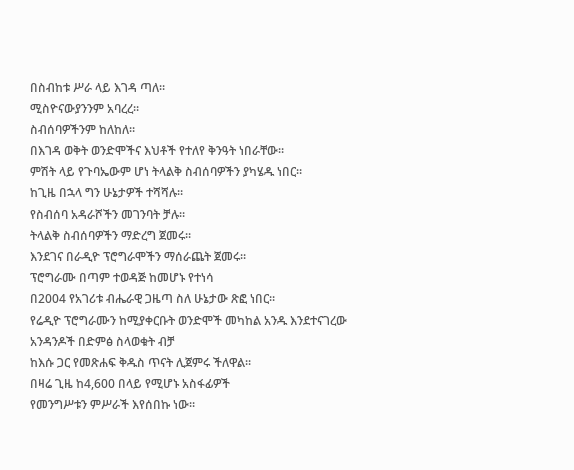በስብከቱ ሥራ ላይ እገዳ ጣለ።
ሚስዮናውያንንም አባረረ።
ስብሰባዎችንም ከለከለ።
በእገዳ ወቅት ወንድሞችና እህቶች የተለየ ቅንዓት ነበራቸው።
ምሽት ላይ የጉባኤውም ሆነ ትላልቅ ስብሰባዎችን ያካሄዱ ነበር።
ከጊዜ በኋላ ግን ሁኔታዎች ተሻሻሉ።
የስብሰባ አዳራሾችን መገንባት ቻሉ።
ትላልቅ ስብሰባዎችን ማድረግ ጀመሩ።
እንደገና በራዲዮ ፕሮግራሞችን ማሰራጨት ጀመሩ።
ፕሮግራሙ በጣም ተወዳጅ ከመሆኑ የተነሳ
በ2004 የአገሪቱ ብሔራዊ ጋዜጣ ስለ ሁኔታው ጽፎ ነበር።
የሬዲዮ ፕሮግራሙን ከሚያቀርቡት ወንድሞች መካከል አንዱ እንደተናገረው
አንዳንዶች በድምፅ ስላወቁት ብቻ
ከእሱ ጋር የመጽሐፍ ቅዱስ ጥናት ሊጀምሩ ችለዋል።
በዛሬ ጊዜ ከ4,600 በላይ የሚሆኑ አስፋፊዎች
የመንግሥቱን ምሥራች እየሰበኩ ነው።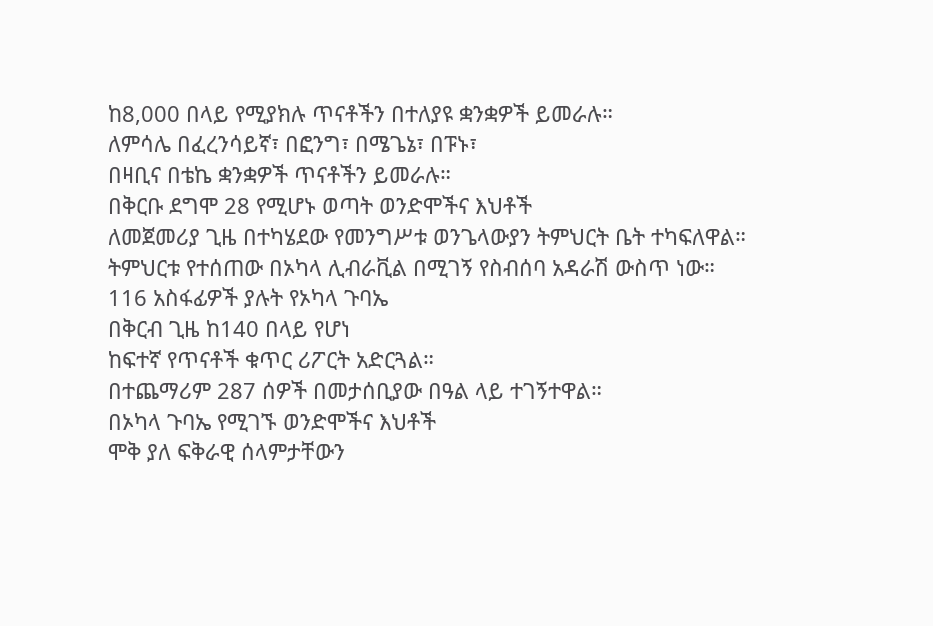ከ8,000 በላይ የሚያክሉ ጥናቶችን በተለያዩ ቋንቋዎች ይመራሉ።
ለምሳሌ በፈረንሳይኛ፣ በፎንግ፣ በሜጌኔ፣ በፑኑ፣
በዛቢና በቴኬ ቋንቋዎች ጥናቶችን ይመራሉ።
በቅርቡ ደግሞ 28 የሚሆኑ ወጣት ወንድሞችና እህቶች
ለመጀመሪያ ጊዜ በተካሄደው የመንግሥቱ ወንጌላውያን ትምህርት ቤት ተካፍለዋል።
ትምህርቱ የተሰጠው በኦካላ ሊብራቪል በሚገኝ የስብሰባ አዳራሽ ውስጥ ነው።
116 አስፋፊዎች ያሉት የኦካላ ጉባኤ
በቅርብ ጊዜ ከ140 በላይ የሆነ
ከፍተኛ የጥናቶች ቁጥር ሪፖርት አድርጓል።
በተጨማሪም 287 ሰዎች በመታሰቢያው በዓል ላይ ተገኝተዋል።
በኦካላ ጉባኤ የሚገኙ ወንድሞችና እህቶች
ሞቅ ያለ ፍቅራዊ ሰላምታቸውን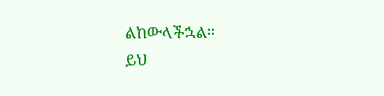ልከውላችኋል።
ይህ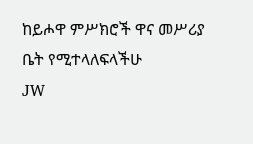ከይሖዋ ምሥክሮች ዋና መሥሪያ ቤት የሚተላለፍላችሁ
JW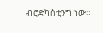ብሮድካስቲንግ ነው።